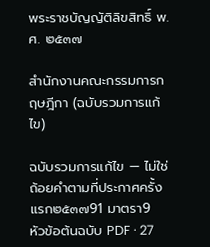พระราชบัญญัติลิขสิทธิ์ พ.ศ. ๒๕๓๗

สำนักงานคณะกรรมการกฤษฎีกา (ฉบับรวมการแก้ไข)

ฉบับรวมการแก้ไข — ไม่ใช่ถ้อยคำตามที่ประกาศครั้งแรก๒๕๓๗91 มาตรา9 หัวข้อต้นฉบับ PDF · 27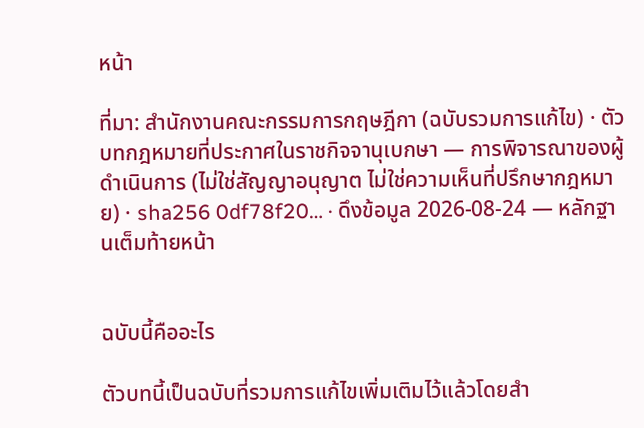หน้า

ที่มา: สำนักงานคณะกรรมการกฤษฎีกา (ฉบับรวมการแก้ไข) · ตัวบทกฎหมายที่ประกาศในราชกิจจานุเบกษา — การพิจารณาของผู้ดำเนินการ (ไม่ใช่สัญญาอนุญาต ไม่ใช่ความเห็นที่ปรึกษากฎหมาย) · sha256 0df78f20… · ดึงข้อมูล 2026-08-24 — หลักฐานเต็มท้ายหน้า


ฉบับนี้คืออะไร

ตัวบทนี้เป็นฉบับที่รวมการแก้ไขเพิ่มเติมไว้แล้วโดยสำ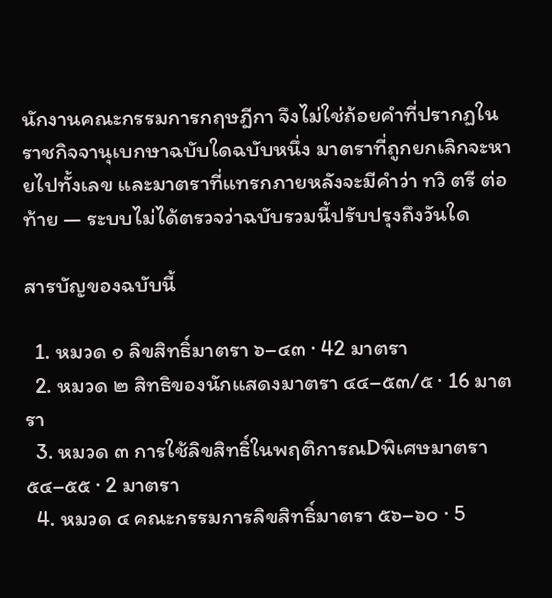นักงานคณะกรรมการกฤษฎีกา จึงไม่ใช่ถ้อยคำที่ปรากฏในราชกิจจานุเบกษาฉบับใดฉบับหนึ่ง มาตราที่ถูกยกเลิกจะหายไปทั้งเลข และมาตราที่แทรกภายหลังจะมีคำว่า ทวิ ตรี ต่อท้าย — ระบบไม่ได้ตรวจว่าฉบับรวมนี้ปรับปรุงถึงวันใด

สารบัญของฉบับนี้

  1. หมวด ๑ ลิขสิทธิ์มาตรา ๖–๔๓ · 42 มาตรา
  2. หมวด ๒ สิทธิของนักแสดงมาตรา ๔๔–๕๓/๕ · 16 มาตรา
  3. หมวด ๓ การใช้ลิขสิทธิ์ในพฤติการณDพิเศษมาตรา ๕๔–๕๕ · 2 มาตรา
  4. หมวด ๔ คณะกรรมการลิขสิทธิ์มาตรา ๕๖–๖๐ · 5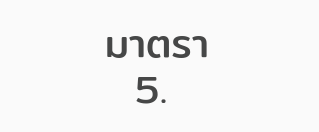มาตรา
  5.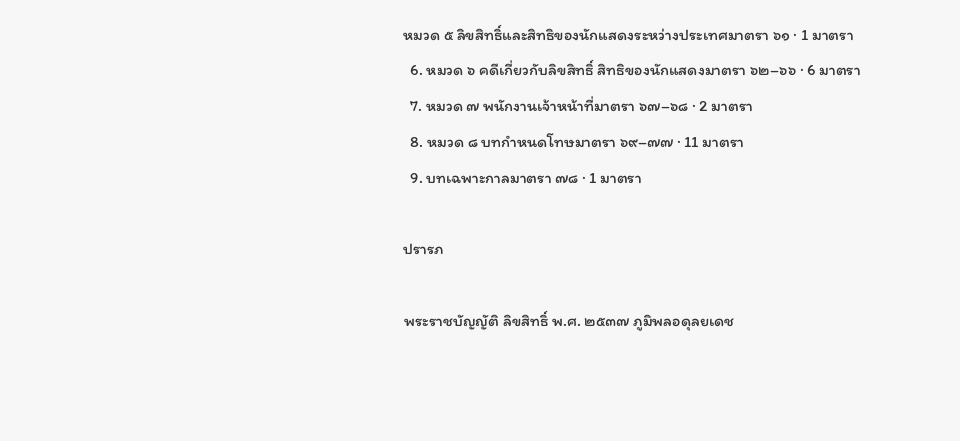หมวด ๕ ลิขสิทธิ์และสิทธิของนักแสดงระหว่างประเทศมาตรา ๖๑ · 1 มาตรา
  6. หมวด ๖ คดีเกี่ยวกับลิขสิทธิ์ สิทธิของนักแสดงมาตรา ๖๒–๖๖ · 6 มาตรา
  7. หมวด ๗ พนักงานเจ้าหน้าที่มาตรา ๖๗–๖๘ · 2 มาตรา
  8. หมวด ๘ บทกำหนดโทษมาตรา ๖๙–๗๗ · 11 มาตรา
  9. บทเฉพาะกาลมาตรา ๗๘ · 1 มาตรา

ปรารภ

พระราชบัญญัติ ลิขสิทธิ์ พ.ศ. ๒๕๓๗ ภูมิพลอดุลยเดช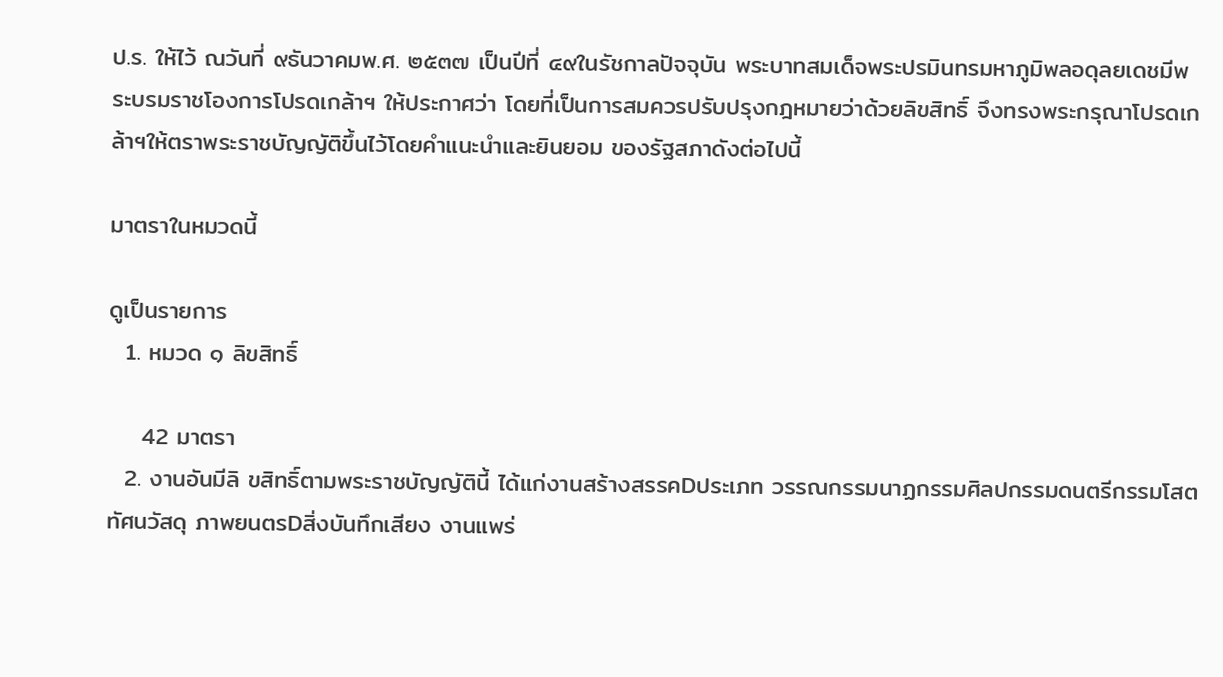ป.ร. ให้ไว้ ณวันที่ ๙ธันวาคมพ.ศ. ๒๕๓๗ เป็นปีที่ ๔๙ในรัชกาลปัจจุบัน พระบาทสมเด็จพระปรมินทรมหาภูมิพลอดุลยเดชมีพระบรมราชโองการโปรดเกล้าฯ ให้ประกาศว่า โดยที่เป็นการสมควรปรับปรุงกฎหมายว่าด้วยลิขสิทธิ์ จึงทรงพระกรุณาโปรดเกล้าฯให้ตราพระราชบัญญัติขึ้นไว้โดยคำแนะนำและยินยอม ของรัฐสภาดังต่อไปนี้

มาตราในหมวดนี้

ดูเป็นรายการ
  1. หมวด ๑ ลิขสิทธิ์

    42 มาตรา
  2. งานอันมีลิ ขสิทธิ์ตามพระราชบัญญัตินี้ ได้แก่งานสร้างสรรคDประเภท วรรณกรรมนาฏกรรมศิลปกรรมดนตรีกรรมโสตทัศนวัสดุ ภาพยนตรDสิ่งบันทึกเสียง งานแพร่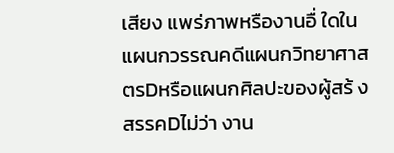เสียง แพร่ภาพหรืองานอื่ ใดในแผนกวรรณคดีแผนกวิทยาศาสตรDหรือแผนกศิลปะของผู้สร้ งสรรคDไม่ว่า งาน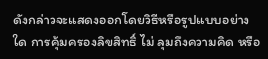ดังกล่าวจะแสดงออกโดยวิธีหรือรูปแบบอย่างใด การคุ้มครองลิขสิทธิ์ ไม่ ลุมถึงความคิด หรือ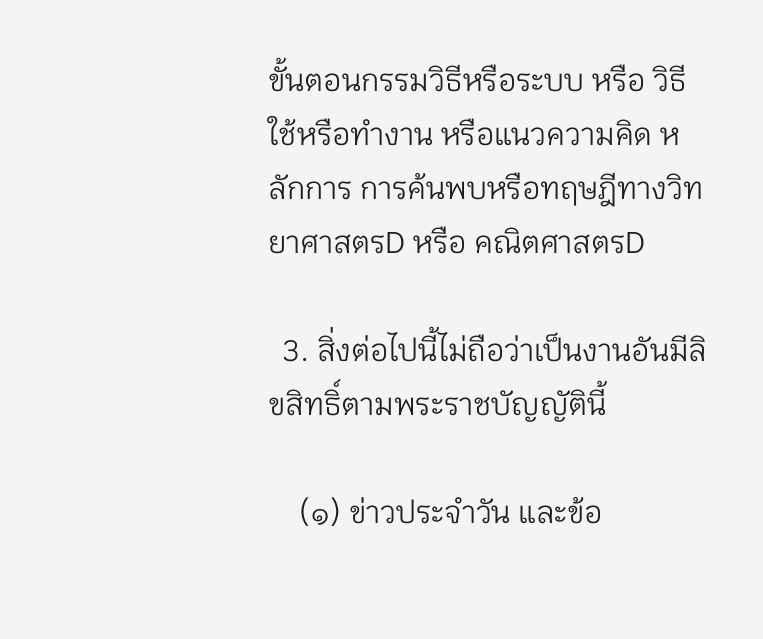ขั้นตอนกรรมวิธีหรือระบบ หรือ วิธีใช้หรือทำงาน หรือแนวความคิด หลักการ การค้นพบหรือทฤษฎีทางวิทยาศาสตรD หรือ คณิตศาสตรD

  3. สิ่งต่อไปนี้ไม่ถือว่าเป็นงานอันมีลิขสิทธิ์ตามพระราชบัญญัตินี้

    (๑) ข่าวประจำวัน และข้อ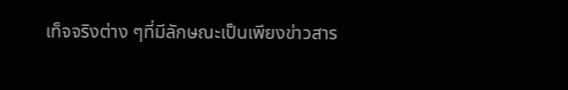เท็จจริงต่าง ๆที่มีลักษณะเป็นเพียงข่าวสาร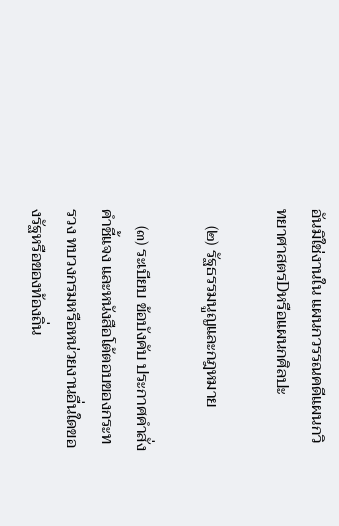อันมิใช่งานใน แผนกวรรณคดีแผนกวิทยาศาสตรDหรือแผนกศิลปะ

    (๒) รัฐธรรมนูญและกฎหมาย

    (๓) ระเบียบ ข้อบังคับ ประกาศคำสั่ง คำชี้แจง และหนังสือโต้ตอบของกระทรวง ทบวงกรมหรือหน่วยงานอื่นใดของรัฐหรือของท้องถิ่น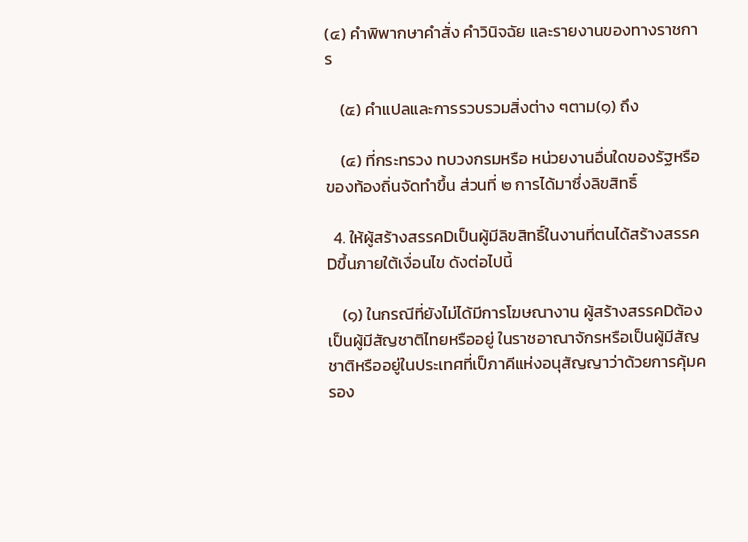(๔) คำพิพากษาคำสั่ง คำวินิจฉัย และรายงานของทางราชการ

    (๕) คำแปลและการรวบรวมสิ่งต่าง ๆตาม(๑) ถึง

    (๔) ที่กระทรวง ทบวงกรมหรือ หน่วยงานอื่นใดของรัฐหรือของท้องถิ่นจัดทำขึ้น ส่วนที่ ๒ การได้มาซึ่งลิขสิทธิ์

  4. ให้ผู้สร้างสรรคDเป็นผู้มีลิขสิทธิ์ในงานที่ตนได้สร้างสรรคDขึ้นภายใต้เงื่อนไข ดังต่อไปนี้

    (๑) ในกรณีที่ยังไม่ได้มีการโฆษณางาน ผู้สร้างสรรคDต้องเป็นผู้มีสัญชาติไทยหรืออยู่ ในราชอาณาจักรหรือเป็นผู้มีสัญชาติหรืออยู่ในประเทศที่เป็ภาคีแห่งอนุสัญญาว่าด้วยการคุ้มครอง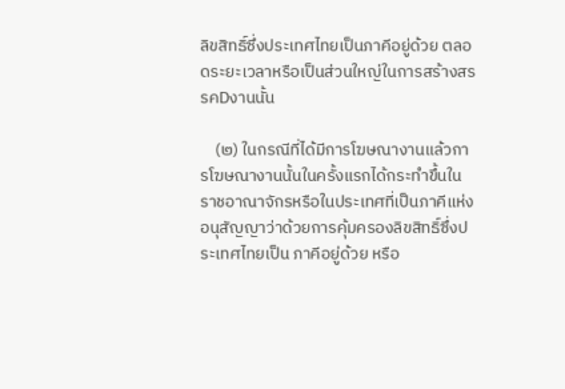ลิขสิทธิ์ซึ่งประเทศไทยเป็นภาคีอยู่ด้วย ตลอดระยะเวลาหรือเป็นส่วนใหญ่ในการสร้างสรรคDงานนั้น

    (๒) ในกรณีที่ได้มีการโฆษณางานแล้วการโฆษณางานนั้นในครั้งแรกได้กระทำขึ้นใน ราชอาณาจักรหรือในประเทศที่เป็นภาคีแห่งอนุสัญญาว่าด้วยการคุ้มครองลิขสิทธิ์ซึ่งประเทศไทยเป็น ภาคีอยู่ด้วย หรือ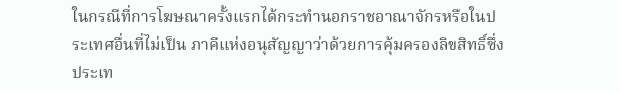ในกรณีที่การโฆษณาครั้งแรกได้กระทำนอกราชอาณาจักรหรือในประเทศอื่นที่ไม่เป็น ภาคีแห่งอนุสัญญาว่าด้วยการคุ้มครองลิขสิทธิ์ซึ่งประเท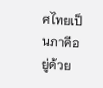ศไทยเป็นภาคีอยู่ด้วย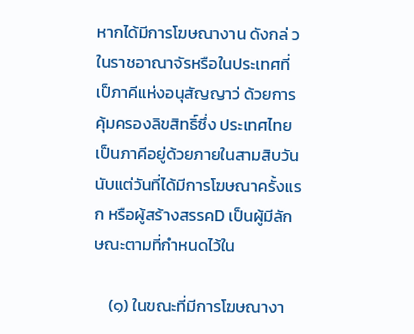หากได้มีการโฆษณางาน ดังกล่ วในราชอาณาจัรหรือในประเทศที่เป็ภาคีแห่งอนุสัญญาว่ ด้วยการคุ้มครองลิขสิทธิ์ซึ่ง ประเทศไทยเป็นภาคีอยู่ด้วยภายในสามสิบวันนับแต่วันที่ได้มีการโฆษณาครั้งแรก หรือผู้สร้างสรรคD เป็นผู้มีลักษณะตามที่กำหนดไว้ใน

    (๑) ในขณะที่มีการโฆษณางา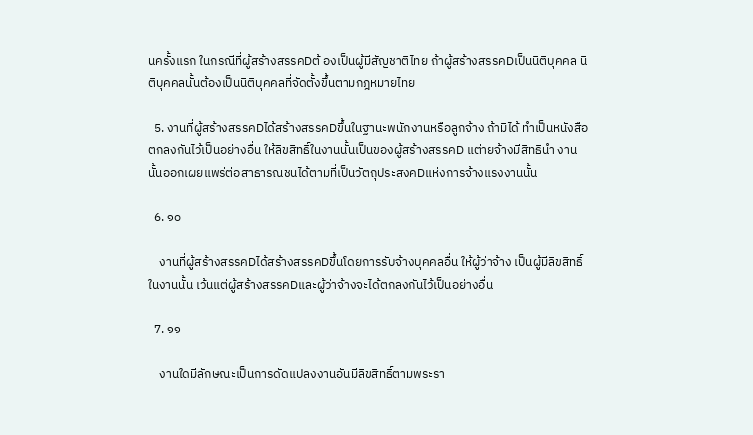นครั้งแรก ในกรณีที่ผู้สร้างสรรคDต้ องเป็นผู้มีสัญชาติไทย ถ้าผู้สร้างสรรคDเป็นนิติบุคคล นิติบุคคลนั้นต้องเป็นนิติบุคคลที่จัดตั้งขึ้นตามกฎหมายไทย

  5. งานที่ผู้สร้างสรรคDได้สร้างสรรคDขึ้นในฐานะพนักงานหรือลูกจ้าง ถ้ามิได้ ทำเป็นหนังสือตกลงกันไว้เป็นอย่างอื่น ให้ลิขสิทธิ์ในงานนั้นเป็นของผู้สร้างสรรคD แต่ายจ้างมีสิทธินำ งานนั้นออกเผยแพร่ต่อสาธารณชนได้ตามที่เป็นวัตถุประสงคDแห่งการจ้างแรงงานนั้น

  6. ๑๐

    งานที่ผู้สร้างสรรคDได้สร้างสรรคDขึ้นโดยการรับจ้างบุคคลอื่น ให้ผู้ว่าจ้าง เป็นผู้มีลิขสิทธิ์ในงานนั้น เว้นแต่ผู้สร้างสรรคDและผู้ว่าจ้างจะได้ตกลงกันไว้เป็นอย่างอื่น

  7. ๑๑

    งานใดมีลักษณะเป็นการดัดแปลงงานอันมีลิขสิทธิ์ตามพระรา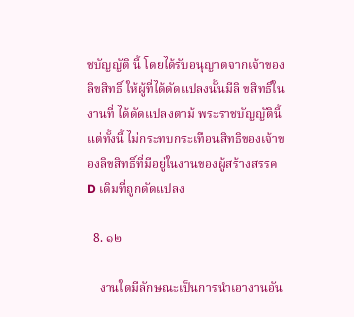ชบัญญัติ นี้ โดยได้รับอนุญาตจากเจ้าของลิขสิทธิ์ ให้ผู้ที่ได้ดัดแปลงนั้นมีลิ ขสิทธิ์ในงานที่ ได้ดัดแปลงตาม้ พระราชบัญญัตินี้ แต่ทั้งนี้ ไม่กระทบกระเทือนสิทธิของเจ้าของลิขสิทธิ์ที่มีอยู่ในงานของผู้สร้างสรรคD เดิมที่ถูกดัดแปลง

  8. ๑๒

    งานใดมีลักษณะเป็นการนำเอางานอัน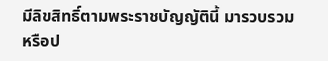มีลิขสิทธิ์ตามพระราชบัญญัตินี้ มารวบรวมหรือป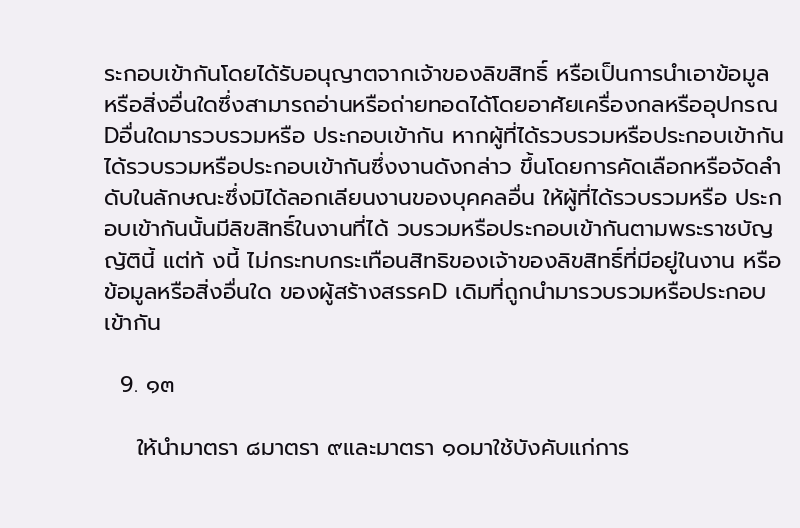ระกอบเข้ากันโดยได้รับอนุญาตจากเจ้าของลิขสิทธิ์ หรือเป็นการนำเอาข้อมูล หรือสิ่งอื่นใดซึ่งสามารถอ่านหรือถ่ายทอดได้โดยอาศัยเครื่องกลหรืออุปกรณDอื่นใดมารวบรวมหรือ ประกอบเข้ากัน หากผู้ที่ได้รวบรวมหรือประกอบเข้ากันได้รวบรวมหรือประกอบเข้ากันซึ่งงานดังกล่าว ขึ้นโดยการคัดเลือกหรือจัดลำดับในลักษณะซึ่งมิได้ลอกเลียนงานของบุคคลอื่น ให้ผู้ที่ได้รวบรวมหรือ ประกอบเข้ากันนั้นมีลิขสิทธิ์ในงานที่ได้ วบรวมหรือประกอบเข้ากันตามพระราชบัญญัตินี้ แต่ท้ งนี้ ไม่กระทบกระเทือนสิทธิของเจ้าของลิขสิทธิ์ที่มีอยู่ในงาน หรือข้อมูลหรือสิ่งอื่นใด ของผู้สร้างสรรคD เดิมที่ถูกนำมารวบรวมหรือประกอบเข้ากัน

  9. ๑๓

    ให้นำมาตรา ๘มาตรา ๙และมาตรา ๑๐มาใช้บังคับแก่การ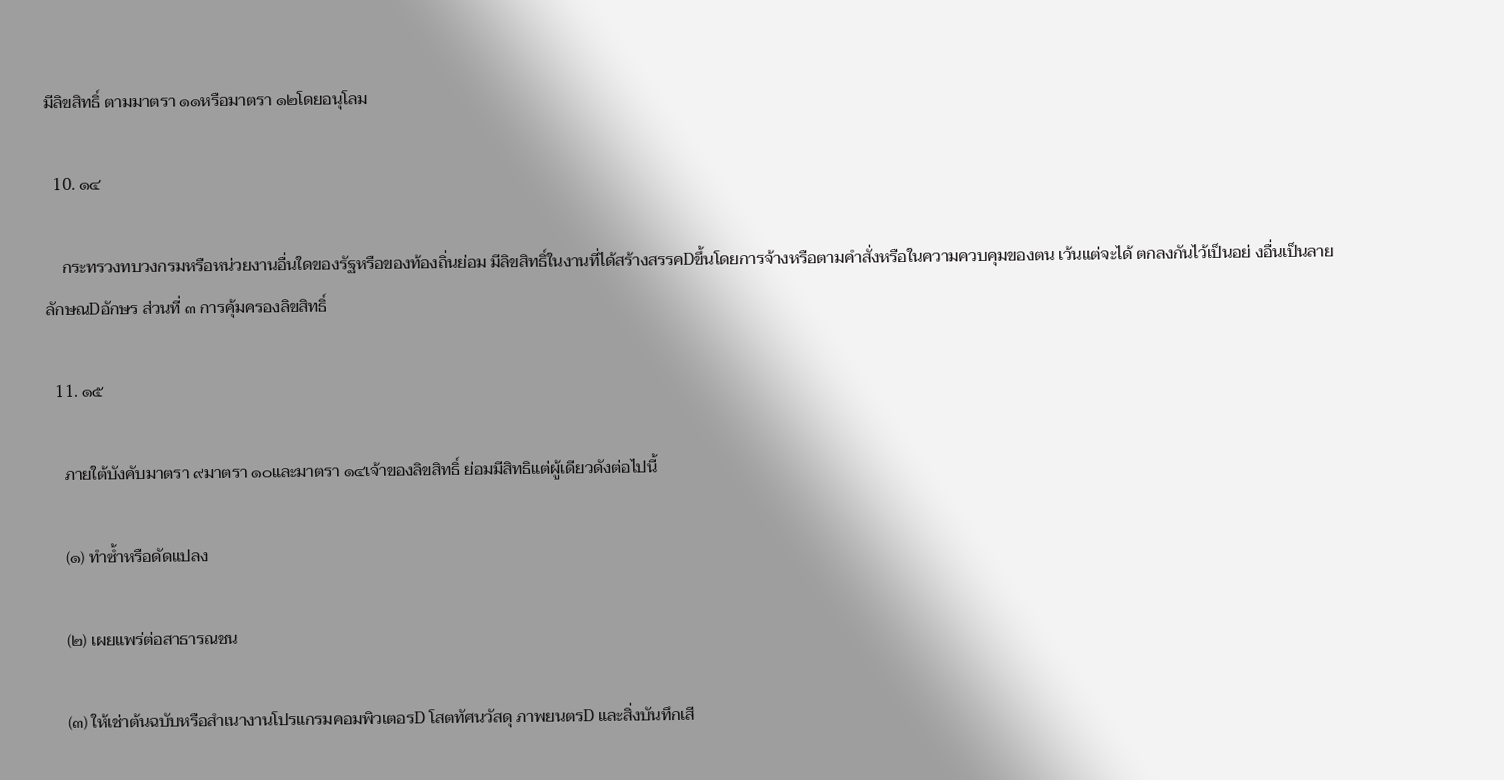มีลิขสิทธิ์ ตามมาตรา ๑๑หรือมาตรา ๑๒โดยอนุโลม

  10. ๑๔

    กระทรวงทบวงกรมหรือหน่วยงานอื่นใดของรัฐหรือของท้องถิ่นย่อม มีลิขสิทธิ์ในงานที่ได้สร้างสรรคDขึ้นโดยการจ้างหรือตามคำสั่งหรือในความควบคุมของตน เว้นแต่จะได้ ตกลงกันไว้เป็นอย่ งอื่นเป็นลายลักษณDอักษร ส่วนที่ ๓ การคุ้มครองลิขสิทธิ์

  11. ๑๕

    ภายใต้บังคับมาตรา ๙มาตรา ๑๐และมาตรา ๑๔เจ้าของลิขสิทธิ์ ย่อมมีสิทธิแต่ผู้เดียวดังต่อไปนี้

    (๑) ทำซ้ำหรือดัดแปลง

    (๒) เผยแพร่ต่อสาธารณชน

    (๓) ให้เช่าต้นฉบับหรือสำเนางานโปรแกรมคอมพิวเตอรD โสตทัศนวัสดุ ภาพยนตรD และสิ่งบันทึกเสี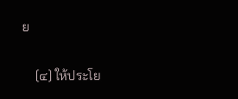ย

    (๔) ให้ประโย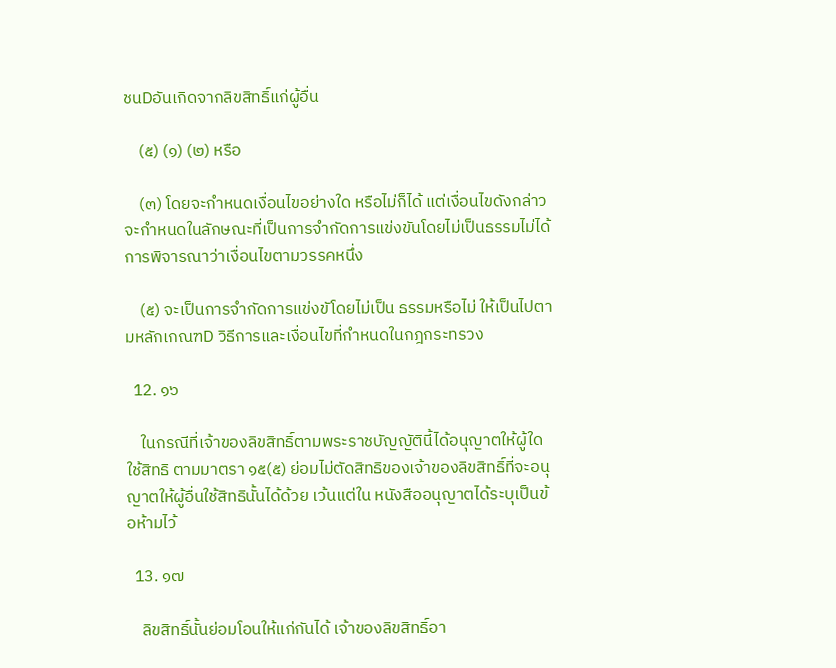ชนDอันเกิดจากลิขสิทธิ์แก่ผู้อื่น

    (๕) (๑) (๒) หรือ

    (๓) โดยจะกำหนดเงื่อนไขอย่างใด หรือไม่ก็ได้ แต่เงื่อนไขดังกล่าวจะกำหนดในลักษณะที่เป็นการจำกัดการแข่งขันโดยไม่เป็นธรรมไม่ได้ การพิจารณาว่าเงื่อนไขตามวรรคหนึ่ง

    (๕) จะเป็นการจำกัดการแข่งขัโดยไม่เป็น ธรรมหรือไม่ ให้เป็นไปตามหลักเกณฑD วิธีการและเงื่อนไขที่กำหนดในกฎกระทรวง

  12. ๑๖

    ในกรณีที่เจ้าของลิขสิทธิ์ตามพระราชบัญญัตินี้ได้อนุญาตให้ผู้ใดใช้สิทธิ ตามมาตรา ๑๕(๕) ย่อมไม่ตัดสิทธิของเจ้าของลิขสิทธิ์ที่จะอนุญาตให้ผู้อื่นใช้สิทธินั้นได้ด้วย เว้นแต่ใน หนังสืออนุญาตได้ระบุเป็นข้อห้ามไว้

  13. ๑๗

    ลิขสิทธิ์นั้นย่อมโอนให้แก่กันได้ เจ้าของลิขสิทธิ์อา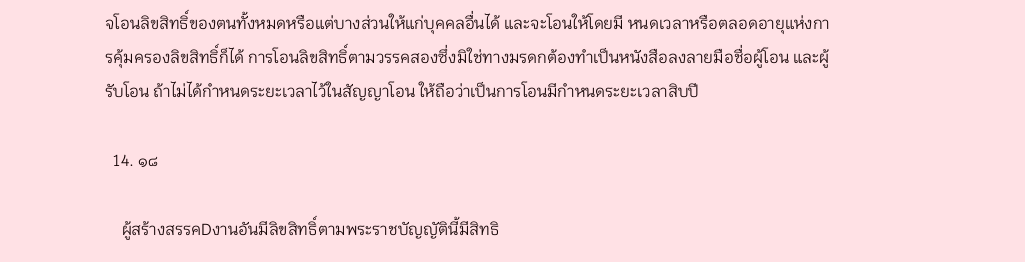จโอนลิขสิทธิ์ของตนทั้งหมดหรือแต่บางส่วนให้แก่บุคคลอื่นได้ และจะโอนให้โดยมี หนดเวลาหรือตลอดอายุแห่งการคุ้มครองลิขสิทธิ์ก็ได้ การโอนลิขสิทธิ์ตามวรรคสองซึ่งมิใช่ทางมรดกต้องทำเป็นหนังสือลงลายมือชื่อผู้โอน และผู้รับโอน ถ้าไม่ได้กำหนดระยะเวลาไว้ในสัญญาโอน ให้ถือว่าเป็นการโอนมีกำหนดระยะเวลาสิบปี

  14. ๑๘

    ผู้สร้างสรรคDงานอันมีลิขสิทธิ์ตามพระราชบัญญัตินี้มีสิทธิ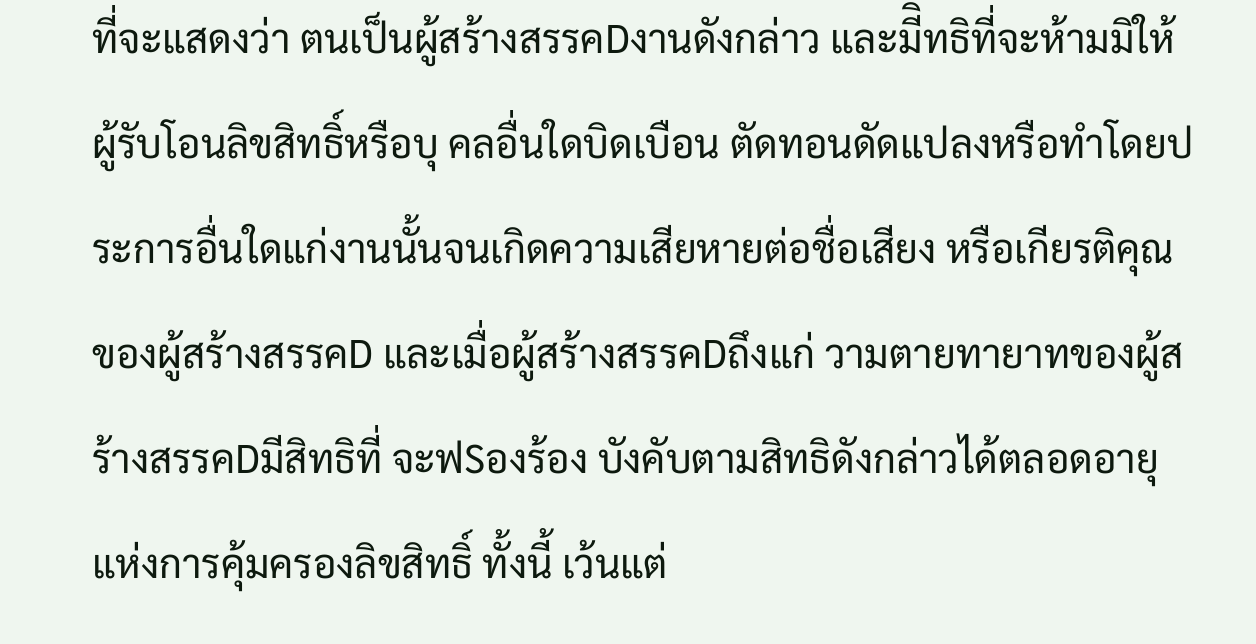ที่จะแสดงว่า ตนเป็นผู้สร้างสรรคDงานดังกล่าว และมีิทธิที่จะห้ามมิให้ผู้รับโอนลิขสิทธิ์หรือบุ คลอื่นใดบิดเบือน ตัดทอนดัดแปลงหรือทำโดยประการอื่นใดแก่งานนั้นจนเกิดความเสียหายต่อชื่อเสียง หรือเกียรติคุณ ของผู้สร้างสรรคD และเมื่อผู้สร้างสรรคDถึงแก่ วามตายทายาทของผู้สร้างสรรคDมีสิทธิที่ จะฟSองร้อง บังคับตามสิทธิดังกล่าวได้ตลอดอายุแห่งการคุ้มครองลิขสิทธิ์ ทั้งนี้ เว้นแต่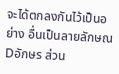จะได้ตกลงกันไว้เป็นอย่าง อื่นเป็นลายลักษณDอักษร ส่วน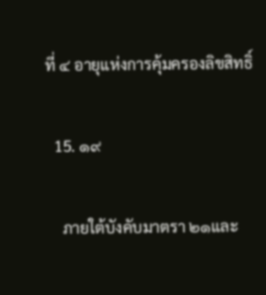ที่ ๔ อายุแห่งการคุ้มครองลิขสิทธิ์

  15. ๑๙

    ภายใต้บังคับมาตรา ๒๑และ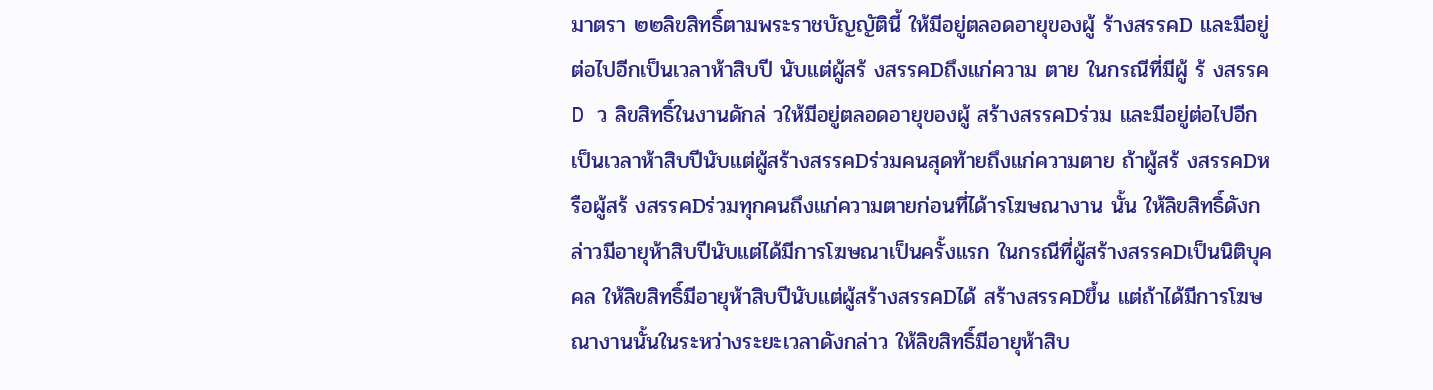มาตรา ๒๒ลิขสิทธิ์ตามพระราชบัญญัตินี้ ให้มีอยู่ตลอดอายุของผู้ ร้างสรรคD และมีอยู่ต่อไปอีกเป็นเวลาห้าสิบปี นับแต่ผู้สร้ งสรรคDถึงแก่ความ ตาย ในกรณีที่มีผู้ ร้ งสรรคD ว ลิขสิทธิ์ในงานดักล่ วให้มีอยู่ตลอดอายุของผู้ สร้างสรรคDร่วม และมีอยู่ต่อไปอีกเป็นเวลาห้าสิบปีนับแต่ผู้สร้างสรรคDร่วมคนสุดท้ายถึงแก่ความตาย ถ้าผู้สร้ งสรรคDหรือผู้สร้ งสรรคDร่วมทุกคนถึงแก่ความตายก่อนที่ได้ารโฆษณางาน นั้น ให้ลิขสิทธิ์ดังกล่าวมีอายุห้าสิบปีนับแต่ได้มีการโฆษณาเป็นครั้งแรก ในกรณีที่ผู้สร้างสรรคDเป็นนิติบุคคล ให้ลิขสิทธิ์มีอายุห้าสิบปีนับแต่ผู้สร้างสรรคDได้ สร้างสรรคDขึ้น แต่ถ้าได้มีการโฆษณางานนั้นในระหว่างระยะเวลาดังกล่าว ให้ลิขสิทธิ์มีอายุห้าสิบ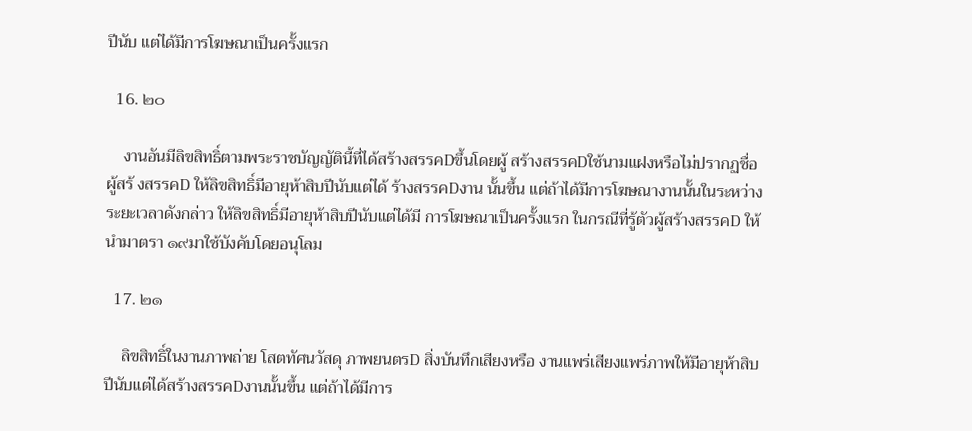ปีนับ แต่ได้มีการโฆษณาเป็นครั้งแรก

  16. ๒๐

    งานอันมีลิขสิทธิ์ตามพระราชบัญญัตินี้ที่ได้สร้างสรรคDขึ้นโดยผู้ สร้างสรรคDใช้นามแฝงหรือไม่ปรากฏชื่อผู้สร้ งสรรคD ให้ลิขสิทธิ์มีอายุห้าสิบปีนับแต่ได้ ร้างสรรคDงาน นั้นขึ้น แต่ถ้าได้มีการโฆษณางานนั้นในระหว่างระยะเวลาดังกล่าว ให้ลิขสิทธิ์มีอายุห้าสิบปีนับแต่ได้มี การโฆษณาเป็นครั้งแรก ในกรณีที่รู้ตัวผู้สร้างสรรคD ให้นำมาตรา ๑๙มาใช้บังคับโดยอนุโลม

  17. ๒๑

    ลิขสิทธิ์ในงานภาพถ่าย โสตทัศนวัสดุ ภาพยนตรD สิ่งบันทึกเสียงหรือ งานแพร่เสียงแพร่ภาพให้มีอายุห้าสิบปีนับแต่ได้สร้างสรรคDงานนั้นขึ้น แต่ถ้าได้มีการ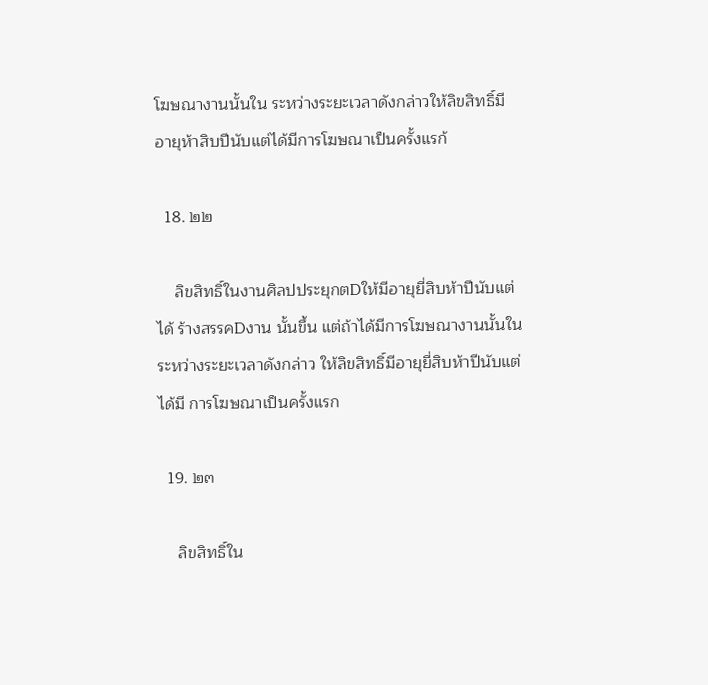โฆษณางานนั้นใน ระหว่างระยะเวลาดังกล่าวให้ลิขสิทธิ์มีอายุห้าสิบปีนับแต่ได้มีการโฆษณาเป็นครั้งแรก้

  18. ๒๒

    ลิขสิทธิ์ในงานศิลปประยุกตDให้มีอายุยี่สิบห้าปีนับแต่ได้ ร้างสรรคDงาน นั้นขึ้น แต่ถ้าได้มีการโฆษณางานนั้นในระหว่างระยะเวลาดังกล่าว ให้ลิขสิทธิ์มีอายุยี่สิบห้าปีนับแต่ได้มี การโฆษณาเป็นครั้งแรก

  19. ๒๓

    ลิขสิทธิ์ใน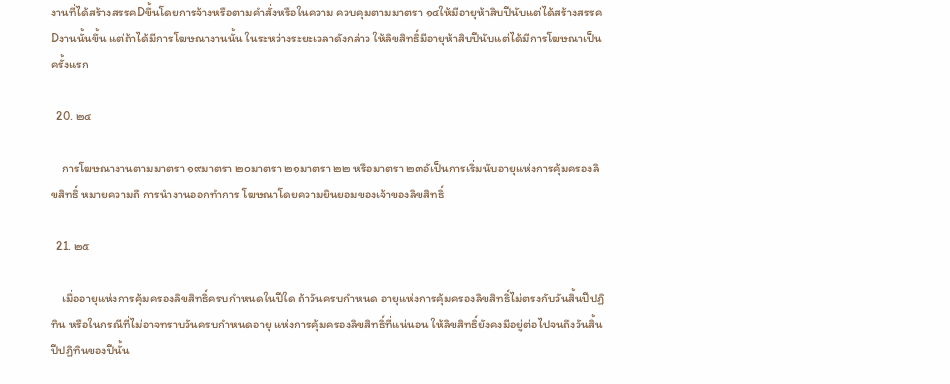งานที่ได้สร้างสรรคDขึ้นโดยการจ้างหรือตามคำสั่งหรือในความ ควบคุมตามมาตรา ๑๔ให้มีอายุห้าสิบปีนับแต่ได้สร้างสรรคDงานนั้นขึ้น แต่ถ้าได้มีการโฆษณางานนั้น ในระหว่างระยะเวลาดังกล่าว ให้ลิขสิทธิ์มีอายุห้าสิบปีนับแต่ได้มีการโฆษณาเป็นครั้งแรก

  20. ๒๔

    การโฆษณางานตามมาตรา ๑๙มาตรา ๒๐มาตรา ๒๑มาตรา ๒๒ หรือมาตรา ๒๓อัเป็นการเริ่มนับอายุแห่งการคุ้มครองลิขสิทธิ์ หมายความถึ การนำงานออกทำการ โฆษณาโดยความยินยอมของเจ้าของลิขสิทธิ์

  21. ๒๕

    เมื่ออายุแห่งการคุ้มครองลิขสิทธิ์ครบกำหนดในปีใด ถ้าวันครบกำหนด อายุแห่งการคุ้มครองลิขสิทธิ์ไม่ตรงกับวันสิ้นปีปฏิทิน หรือในกรณีที่ไม่อาจทราบวันครบกำหนดอายุ แห่งการคุ้มครองลิขสิทธิ์ที่แน่นอน ให้ลิขสิทธิ์ยังคงมีอยู่ต่อไปจนถึงวันสิ้นปีปฏิทินของปีนั้น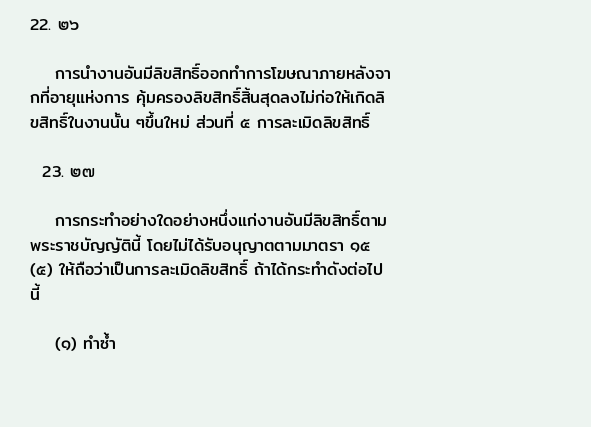22. ๒๖

    การนำงานอันมีลิขสิทธิ์ออกทำการโฆษณาภายหลังจากที่อายุแห่งการ คุ้มครองลิขสิทธิ์สิ้นสุดลงไม่ก่อให้เกิดลิขสิทธิ์ในงานนั้น ๆขึ้นใหม่ ส่วนที่ ๕ การละเมิดลิขสิทธิ์

  23. ๒๗

    การกระทำอย่างใดอย่างหนึ่งแก่งานอันมีลิขสิทธิ์ตามพระราชบัญญัตินี้ โดยไม่ได้รับอนุญาตตามมาตรา ๑๕(๕) ให้ถือว่าเป็นการละเมิดลิขสิทธิ์ ถ้าได้กระทำดังต่อไปนี้

    (๑) ทำซ้ำ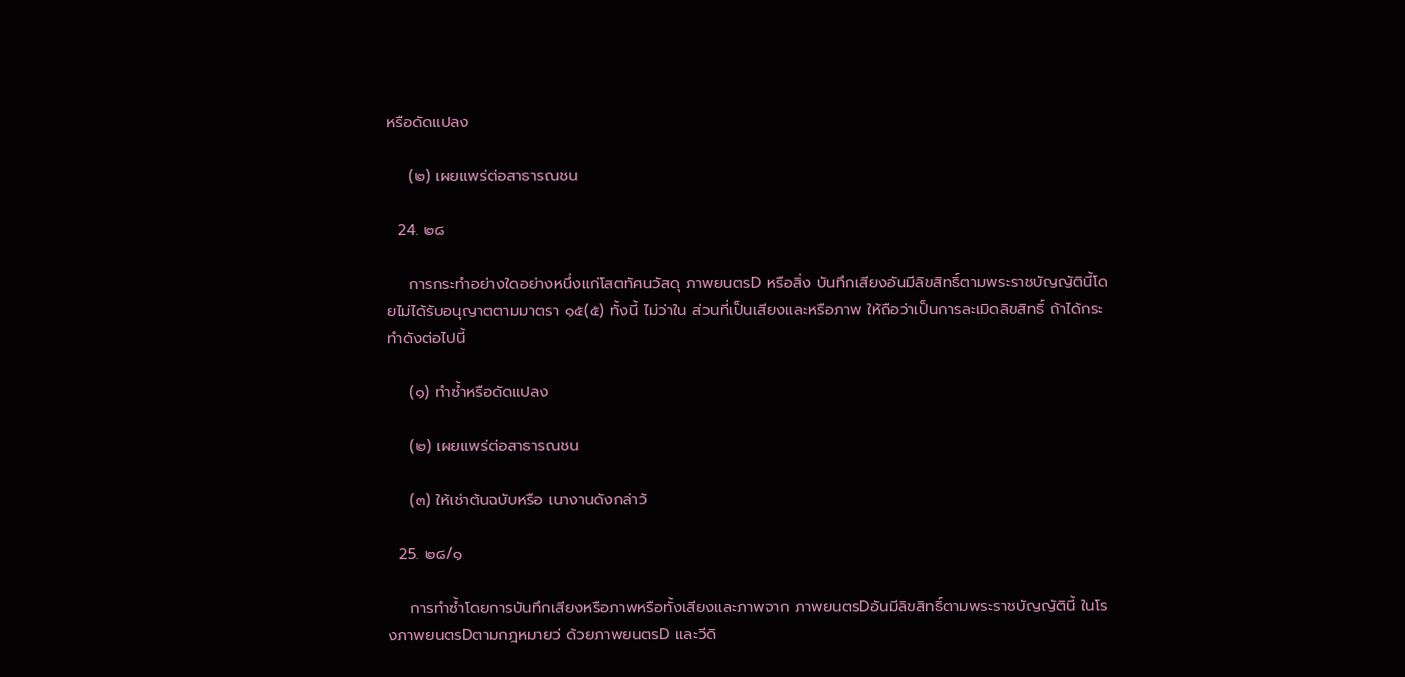หรือดัดแปลง

    (๒) เผยแพร่ต่อสาธารณชน

  24. ๒๘

    การกระทำอย่างใดอย่างหนึ่งแก่โสตทัศนวัสดุ ภาพยนตรD หรือสิ่ง บันทึกเสียงอันมีลิขสิทธิ์ตามพระราชบัญญัตินี้โดยไม่ได้รับอนุญาตตามมาตรา ๑๕(๕) ทั้งนี้ ไม่ว่าใน ส่วนที่เป็นเสียงและหรือภาพ ให้ถือว่าเป็นการละเมิดลิขสิทธิ์ ถ้าได้กระทำดังต่อไปนี้

    (๑) ทำซ้ำหรือดัดแปลง

    (๒) เผยแพร่ต่อสาธารณชน

    (๓) ให้เช่าต้นฉบับหรือ เนางานดังกล่าว้

  25. ๒๘/๑

    การทำซ้ำโดยการบันทึกเสียงหรือภาพหรือทั้งเสียงและภาพจาก ภาพยนตรDอันมีลิขสิทธิ์ตามพระราชบัญญัตินี้ ในโรงภาพยนตรDตามกฎหมายว่ ด้วยภาพยนตรD และวีดิ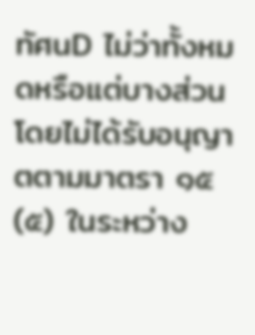ทัศนD ไม่ว่าทั้งหมดหรือแต่บางส่วนโดยไม่ได้รับอนุญาตตามมาตรา ๑๕(๕) ในระหว่าง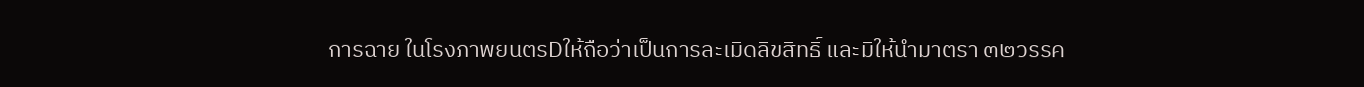การฉาย ในโรงภาพยนตรDให้ถือว่าเป็นการละเมิดลิขสิทธิ์ และมิให้นำมาตรา ๓๒วรรค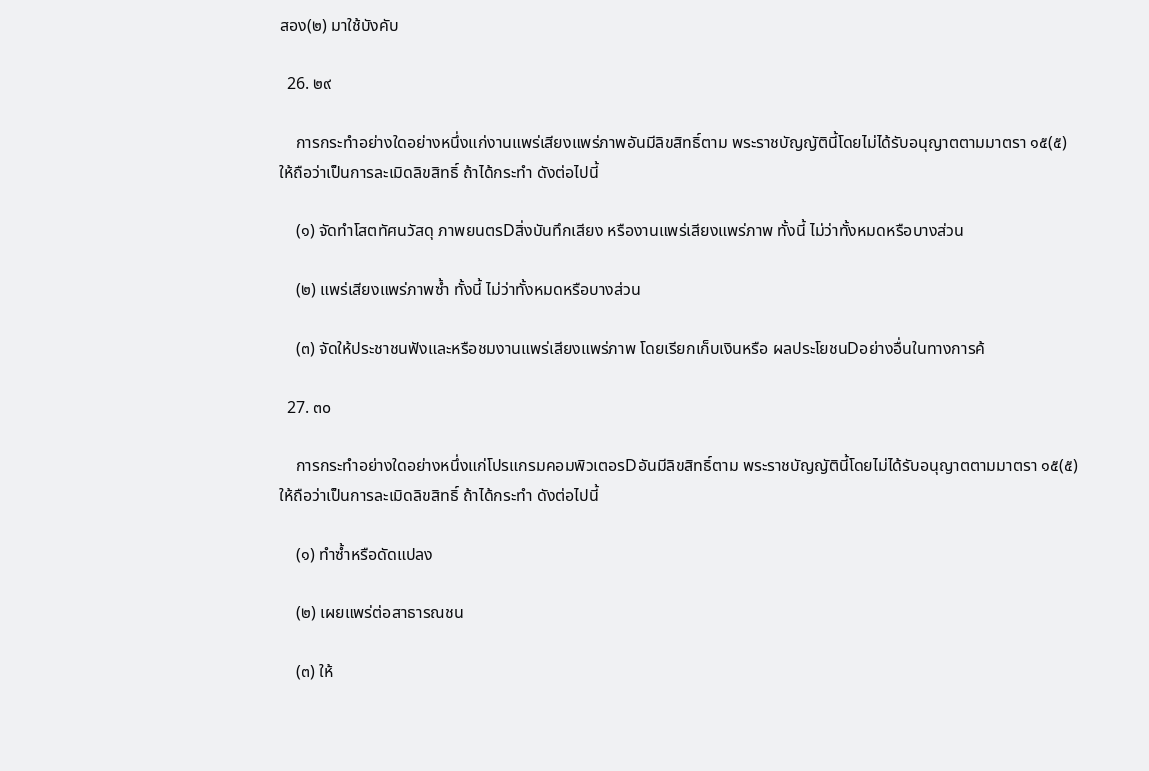สอง(๒) มาใช้บังคับ

  26. ๒๙

    การกระทำอย่างใดอย่างหนึ่งแก่งานแพร่เสียงแพร่ภาพอันมีลิขสิทธิ์ตาม พระราชบัญญัตินี้โดยไม่ได้รับอนุญาตตามมาตรา ๑๕(๕) ให้ถือว่าเป็นการละเมิดลิขสิทธิ์ ถ้าได้กระทำ ดังต่อไปนี้

    (๑) จัดทำโสตทัศนวัสดุ ภาพยนตรDสิ่งบันทึกเสียง หรืองานแพร่เสียงแพร่ภาพ ทั้งนี้ ไม่ว่าทั้งหมดหรือบางส่วน

    (๒) แพร่เสียงแพร่ภาพซ้ำ ทั้งนี้ ไม่ว่าทั้งหมดหรือบางส่วน

    (๓) จัดให้ประชาชนฟังและหรือชมงานแพร่เสียงแพร่ภาพ โดยเรียกเก็บเงินหรือ ผลประโยชนDอย่างอื่นในทางการค้

  27. ๓๐

    การกระทำอย่างใดอย่างหนึ่งแก่โปรแกรมคอมพิวเตอรDอันมีลิขสิทธิ์ตาม พระราชบัญญัตินี้โดยไม่ได้รับอนุญาตตามมาตรา ๑๕(๕) ให้ถือว่าเป็นการละเมิดลิขสิทธิ์ ถ้าได้กระทำ ดังต่อไปนี้

    (๑) ทำซ้ำหรือดัดแปลง

    (๒) เผยแพร่ต่อสาธารณชน

    (๓) ให้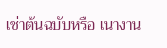เช่าต้นฉบับหรือ เนางาน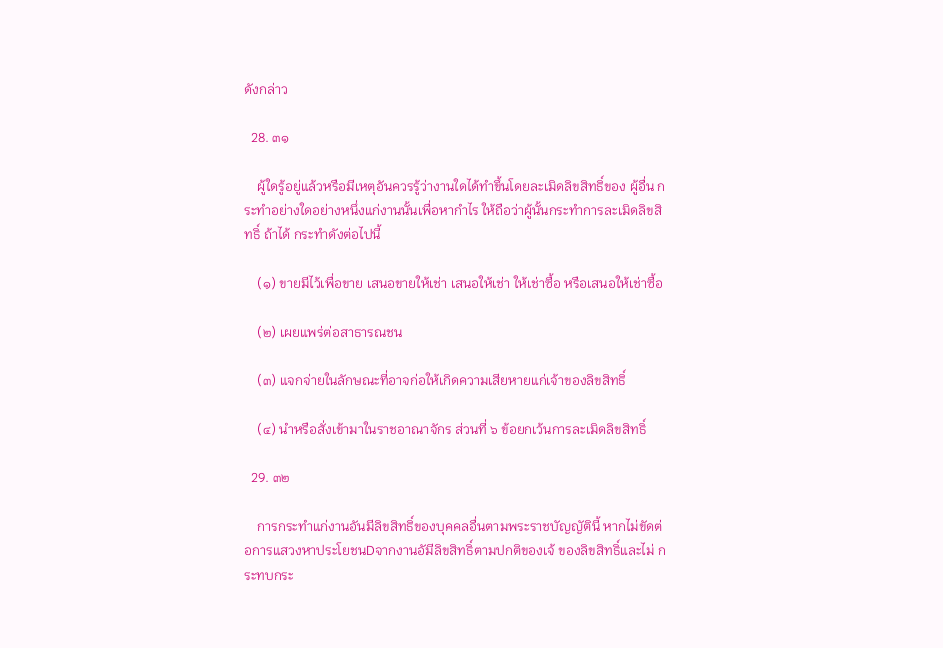ดังกล่าว

  28. ๓๑

    ผู้ใดรู้อยู่แล้วหรือมีเหตุอันควรรู้ว่างานใดได้ทำขึ้นโดยละเมิดลิขสิทธิ์ของ ผู้อื่น กระทำอย่างใดอย่างหนึ่งแก่งานนั้นเพื่อหากำไร ให้ถือว่าผู้นั้นกระทำการละเมิดลิขสิทธิ์ ถ้าได้ กระทำดังต่อไปนี้

    (๑) ขายมีไว้เพื่อขาย เสนอขายให้เช่า เสนอให้เช่า ให้เช่าซื้อ หรือเสนอให้เช่าซื้อ

    (๒) เผยแพร่ต่อสาธารณชน

    (๓) แจกจ่ายในลักษณะที่อาจก่อให้เกิดความเสียหายแก่เจ้าของลิขสิทธิ์

    (๔) นำหรือสั่งเข้ามาในราชอาณาจักร ส่วนที่ ๖ ข้อยกเว้นการละเมิดลิขสิทธิ์

  29. ๓๒

    การกระทำแก่งานอันมีลิขสิทธิ์ของบุคคลอื่นตามพระราชบัญญัตินี้ หากไม่ขัดต่อการแสวงหาประโยชนDจากงานอัมีลิขสิทธิ์ตามปกติของเจ้ ของลิขสิทธิ์และไม่ กระทบกระ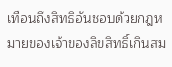เทือนถึงสิทธิอันชอบด้วยกฎหมายของเจ้าของลิขสิทธิ์เกินสม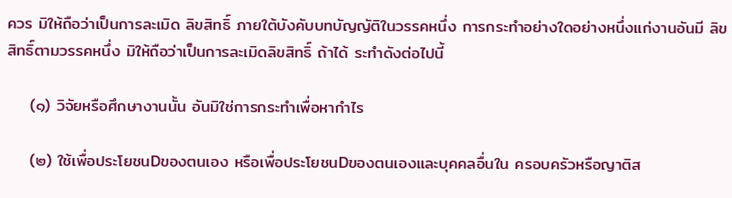ควร มิให้ถือว่าเป็นการละเมิด ลิขสิทธิ์ ภายใต้บังคับบทบัญญัติในวรรคหนึ่ง การกระทำอย่างใดอย่างหนึ่งแก่งานอันมี ลิขสิทธิ์ตามวรรคหนึ่ง มิให้ถือว่าเป็นการละเมิดลิขสิทธิ์ ถ้าได้ ระทำดังต่อไปนี้

    (๑) วิจัยหรือศึกษางานนั้น อันมิใช่การกระทำเพื่อหากำไร

    (๒) ใช้เพื่อประโยชนDของตนเอง หรือเพื่อประโยชนDของตนเองและบุคคลอื่นใน ครอบครัวหรือญาติส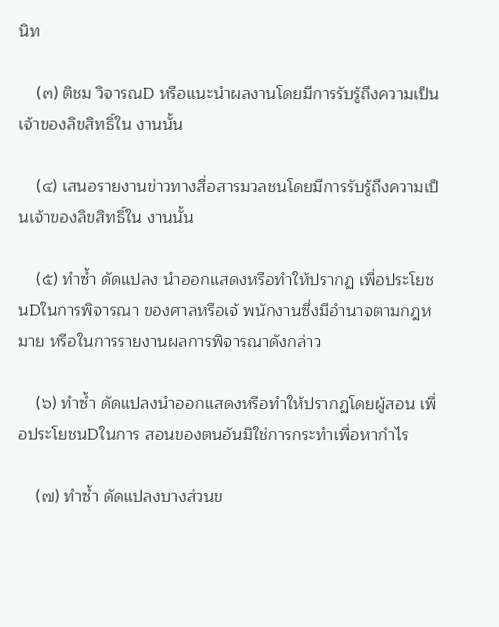นิท

    (๓) ติชม วิจารณD หรือแนะนำผลงานโดยมีการรับรู้ถึงความเป็นเจ้าของลิขสิทธิ์ใน งานนั้น

    (๔) เสนอรายงานข่าวทางสื่อสารมวลชนโดยมีการรับรู้ถึงความเป็นเจ้าของลิขสิทธิ์ใน งานนั้น

    (๕) ทำซ้ำ ดัดแปลง นำออกแสดงหรือทำให้ปรากฏ เพื่อประโยชนDในการพิจารณา ของศาลหรือเจ้ พนักงานซึ่งมีอำนาจตามกฎหมาย หรือในการรายงานผลการพิจารณาดังกล่าว

    (๖) ทำซ้ำ ดัดแปลงนำออกแสดงหรือทำให้ปรากฏโดยผู้สอน เพื่อประโยชนDในการ สอนของตนอันมิใช่การกระทำเพื่อหากำไร

    (๗) ทำซ้ำ ดัดแปลงบางส่วนข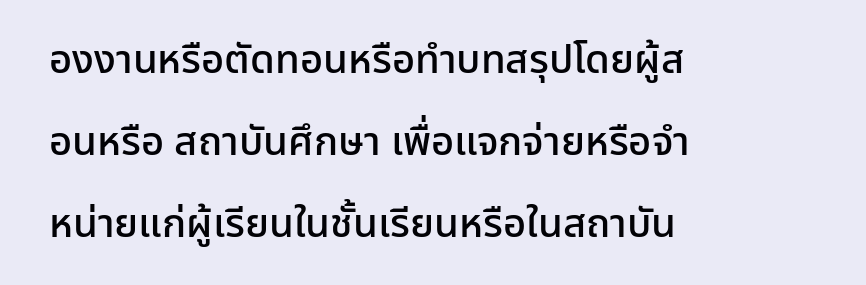องงานหรือตัดทอนหรือทำบทสรุปโดยผู้สอนหรือ สถาบันศึกษา เพื่อแจกจ่ายหรือจำหน่ายแก่ผู้เรียนในชั้นเรียนหรือในสถาบัน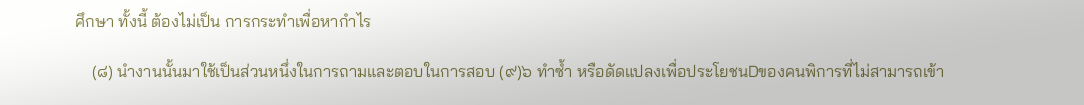ศึกษา ทั้งนี้ ต้องไม่เป็น การกระทำเพื่อหากำไร

    (๘) นำงานนั้นมาใช้เป็นส่วนหนึ่งในการถามและตอบในการสอบ (๙)๖ ทำซ้ำ หรือดัดแปลงเพื่อประโยชนDของคนพิการที่ไม่สามารถเข้า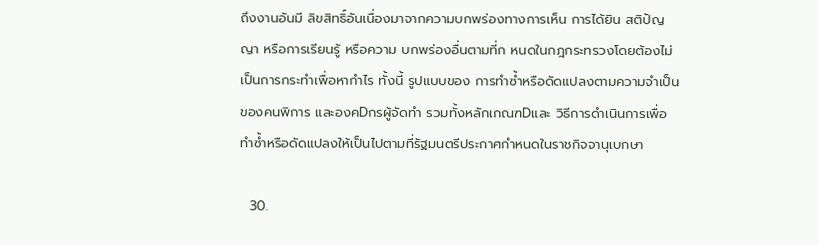ถึงงานอันมี ลิขสิทธิ์อันเนื่องมาจากความบกพร่องทางการเห็น การได้ยิน สติปัญญา หรือการเรียนรู้ หรือความ บกพร่องอื่นตามที่ก หนดในกฎกระทรวงโดยต้องไม่เป็นการกระทำเพื่อหากำไร ทั้งนี้ รูปแบบของ การทำซ้ำหรือดัดแปลงตามความจำเป็นของคนพิการ และองคDกรผู้จัดทำ รวมทั้งหลักเกณฑDและ วิธีการดำเนินการเพื่อทำซ้ำหรือดัดแปลงให้เป็นไปตามที่รัฐมนตรีประกาศกำหนดในราชกิจจานุเบกษา

  30.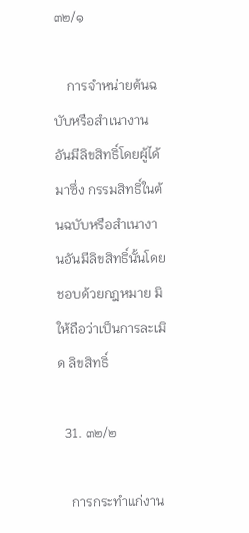๓๒/๑

    การจำหน่ายต้นฉบับหรือสำเนางานอันมีลิขสิทธิ์โดยผู้ได้มาซึ่ง กรรมสิทธิ์ในต้นฉบับหรือสำเนางานอันมีลิขสิทธิ์นั้นโดยชอบด้วยกฎหมาย มิให้ถือว่าเป็นการละเมิด ลิขสิทธิ์

  31. ๓๒/๒

    การกระทำแก่งาน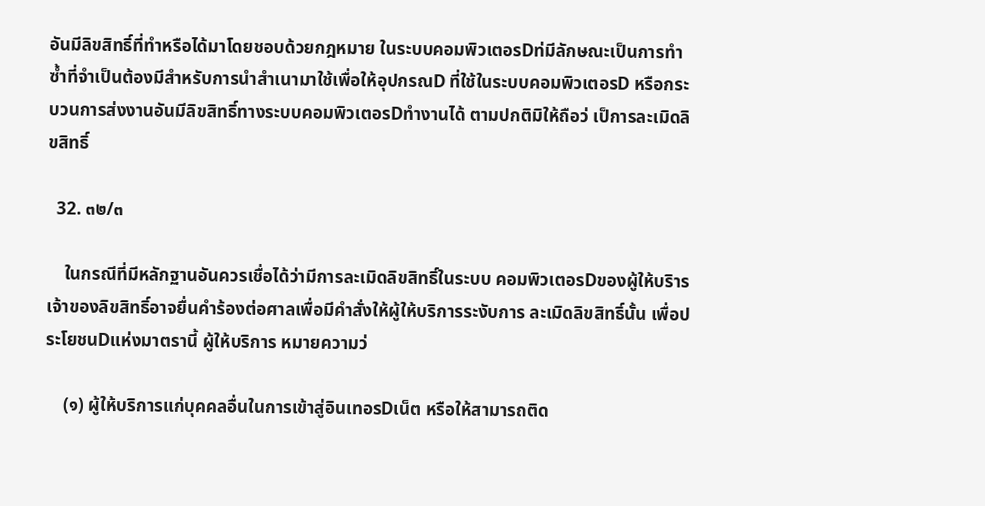อันมีลิขสิทธิ์ที่ทำหรือได้มาโดยชอบด้วยกฎหมาย ในระบบคอมพิวเตอรDท่มีลักษณะเป็นการทำซ้ำที่จำเป็นต้องมีสำหรับการนำสำเนามาใช้เพื่อให้อุปกรณD ที่ใช้ในระบบคอมพิวเตอรD หรือกระบวนการส่งงานอันมีลิขสิทธิ์ทางระบบคอมพิวเตอรDทำงานได้ ตามปกติมิให้ถือว่ เป็การละเมิดลิขสิทธิ์

  32. ๓๒/๓

    ในกรณีที่มีหลักฐานอันควรเชื่อได้ว่ามีการละเมิดลิขสิทธิ์ในระบบ คอมพิวเตอรDของผู้ให้บริาร เจ้าของลิขสิทธิ์อาจยื่นคำร้องต่อศาลเพื่อมีคำสั่งให้ผู้ให้บริการระงับการ ละเมิดลิขสิทธิ์นั้น เพื่อประโยชนDแห่งมาตรานี้ ผู้ให้บริการ หมายความว่

    (๑) ผู้ให้บริการแก่บุคคลอื่นในการเข้าสู่อินเทอรDเน็ต หรือให้สามารถติด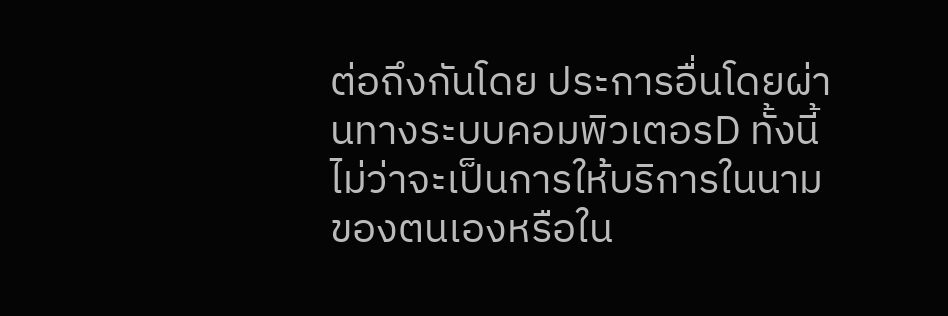ต่อถึงกันโดย ประการอื่นโดยผ่านทางระบบคอมพิวเตอรD ทั้งนี้ ไม่ว่าจะเป็นการให้บริการในนามของตนเองหรือใน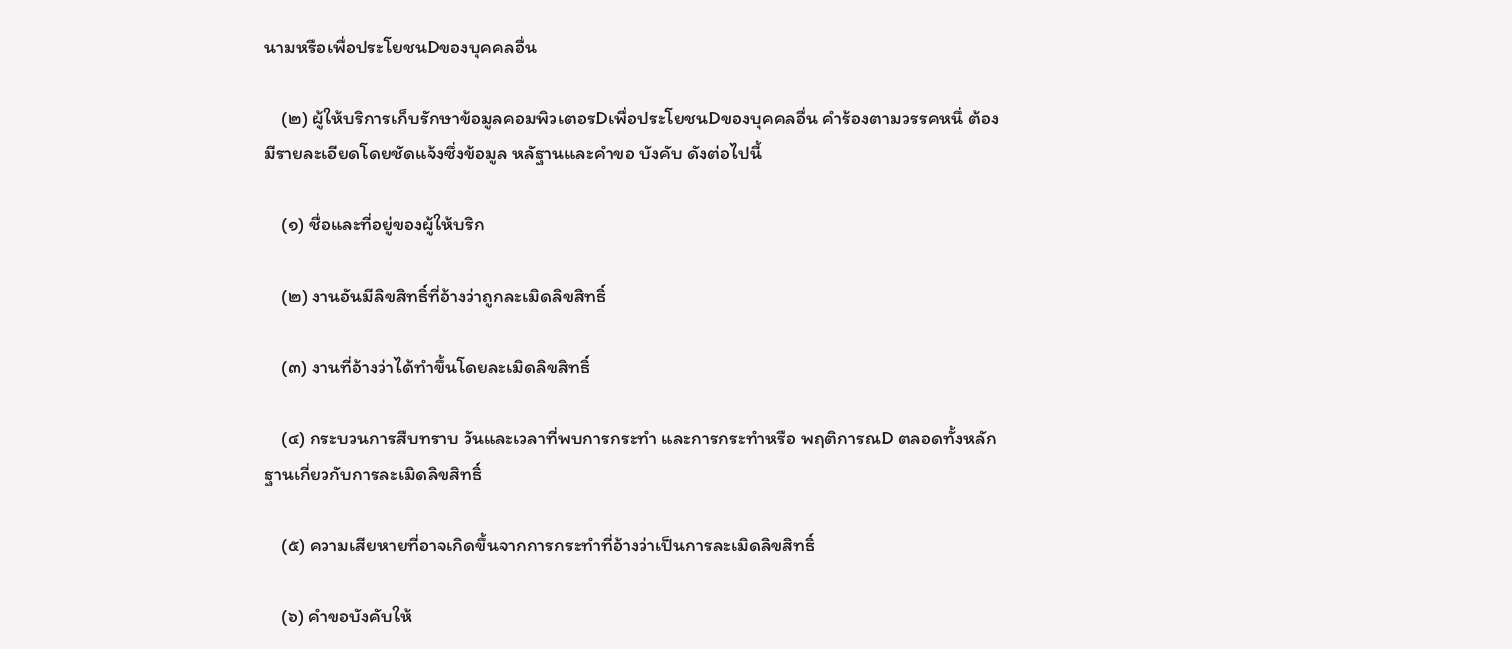นามหรือเพื่อประโยชนDของบุคคลอื่น

    (๒) ผู้ให้บริการเก็บรักษาข้อมูลคอมพิวเตอรDเพื่อประโยชนDของบุคคลอื่น คำร้องตามวรรคหนึ่ ต้องมีรายละเอียดโดยชัดแจ้งซึ่งข้อมูล หลัฐานและคำขอ บังคับ ดังต่อไปนี้

    (๑) ชื่อและที่อยู่ของผู้ให้บริก

    (๒) งานอันมีลิขสิทธิ์ที่อ้างว่าถูกละเมิดลิขสิทธิ์

    (๓) งานที่อ้างว่าได้ทำขึ้นโดยละเมิดลิขสิทธิ์

    (๔) กระบวนการสืบทราบ วันและเวลาที่พบการกระทำ และการกระทำหรือ พฤติการณD ตลอดทั้งหลักฐานเกี่ยวกับการละเมิดลิขสิทธิ์

    (๕) ความเสียหายที่อาจเกิดขึ้นจากการกระทำที่อ้างว่าเป็นการละเมิดลิขสิทธิ์

    (๖) คำขอบังคับให้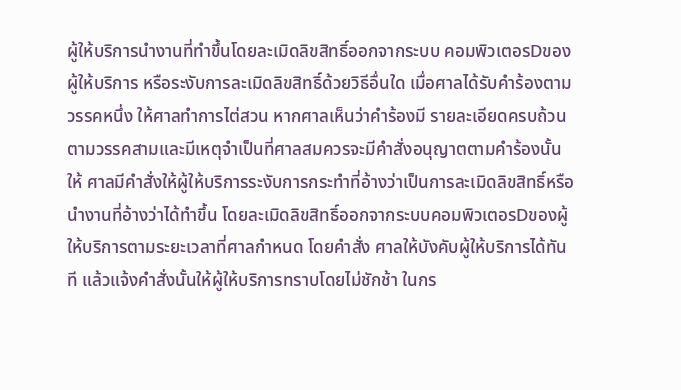ผู้ให้บริการนำงานที่ทำขึ้นโดยละเมิดลิขสิทธิ์ออกจากระบบ คอมพิวเตอรDของผู้ให้บริการ หรือระงับการละเมิดลิขสิทธิ์ด้วยวิธีอื่นใด เมื่อศาลได้รับคำร้องตามวรรคหนึ่ง ให้ศาลทำการไต่สวน หากศาลเห็นว่าคำร้องมี รายละเอียดครบถ้วนตามวรรคสามและมีเหตุจำเป็นที่ศาลสมควรจะมีคำสั่งอนุญาตตามคำร้องนั้น ให้ ศาลมีคำสั่งให้ผู้ให้บริการระงับการกระทำที่อ้างว่าเป็นการละเมิดลิขสิทธิ์หรือนำงานที่อ้างว่าได้ทำขึ้น โดยละเมิดลิขสิทธิ์ออกจากระบบคอมพิวเตอรDของผู้ให้บริการตามระยะเวลาที่ศาลกำหนด โดยคำสั่ง ศาลให้บังคับผู้ให้บริการได้ทันที แล้วแจ้งคำสั่งนั้นให้ผู้ให้บริการทราบโดยไม่ชักช้า ในกร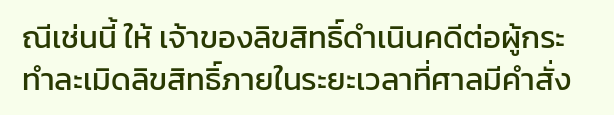ณีเช่นนี้ ให้ เจ้าของลิขสิทธิ์ดำเนินคดีต่อผู้กระทำละเมิดลิขสิทธิ์ภายในระยะเวลาที่ศาลมีคำสั่ง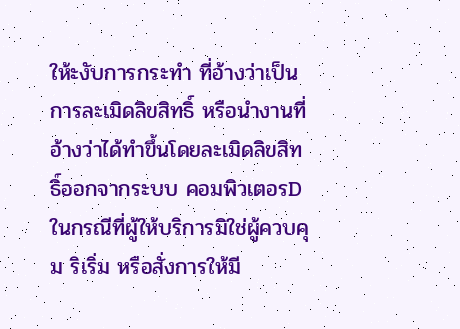ให้ะงับการกระทำ ที่อ้างว่าเป็นการละเมิดลิขสิทธิ์ หรือนำงานที่อ้างว่าได้ทำขึ้นโดยละเมิดลิขสิทธิ์ออกจากระบบ คอมพิวเตอรD ในกรณีที่ผู้ให้บริการมิใช่ผู้ควบคุม ริเริ่ม หรือสั่งการให้มี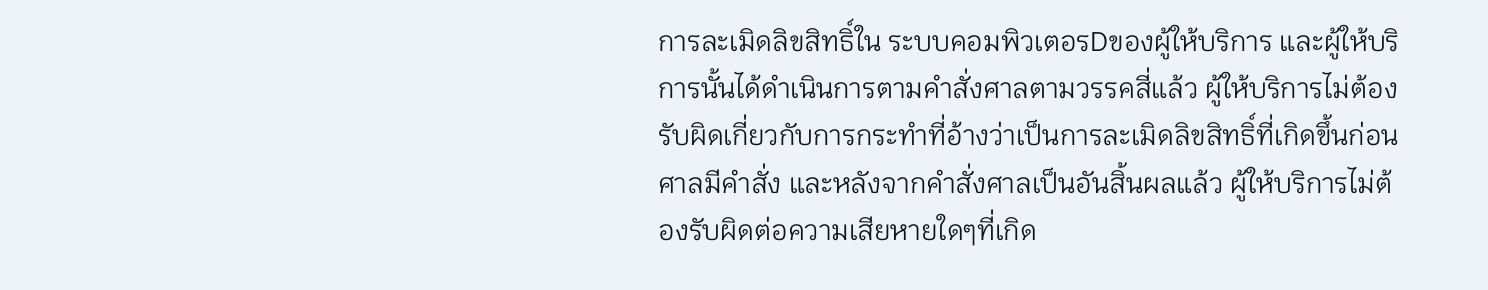การละเมิดลิขสิทธิ์ใน ระบบคอมพิวเตอรDของผู้ให้บริการ และผู้ให้บริการนั้นได้ดำเนินการตามคำสั่งศาลตามวรรคสี่แล้ว ผู้ให้บริการไม่ต้องรับผิดเกี่ยวกับการกระทำที่อ้างว่าเป็นการละเมิดลิขสิทธิ์ที่เกิดขึ้นก่อนศาลมีคำสั่ง และหลังจากคำสั่งศาลเป็นอันสิ้นผลแล้ว ผู้ให้บริการไม่ต้องรับผิดต่อความเสียหายใดๆที่เกิด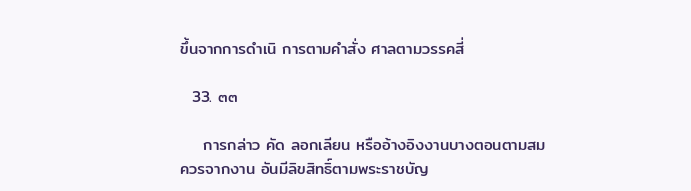ขึ้นจากการดำเนิ การตามคำสั่ง ศาลตามวรรคสี่

  33. ๓๓

    การกล่าว คัด ลอกเลียน หรืออ้างอิงงานบางตอนตามสมควรจากงาน อันมีลิขสิทธิ์ตามพระราชบัญ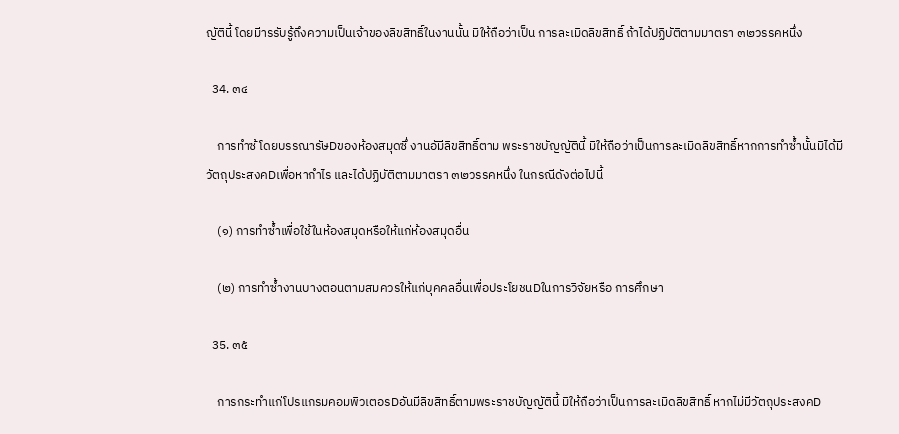ญัตินี้ โดยมีารรับรู้ถึงความเป็นเจ้าของลิขสิทธิ์ในงานนั้น มิให้ถือว่าเป็น การละเมิดลิขสิทธิ์ ถ้าได้ปฏิบัติตามมาตรา ๓๒วรรคหนึ่ง

  34. ๓๔

    การทำซ้ โดยบรรณารัษDของห้องสมุดซึ่ งานอัมีลิขสิทธิ์ตาม พระราชบัญญัตินี้ มิให้ถือว่าเป็นการละเมิดลิขสิทธิ์หากการทำซ้ำนั้นมิได้มีวัตถุประสงคDเพื่อหากำไร และได้ปฏิบัติตามมาตรา ๓๒วรรคหนึ่ง ในกรณีดังต่อไปนี้

    (๑) การทำซ้ำเพื่อใช้ในห้องสมุดหรือให้แก่ห้องสมุดอื่น

    (๒) การทำซ้ำงานบางตอนตามสมควรให้แก่บุคคลอื่นเพื่อประโยชนDในการวิจัยหรือ การศึกษา

  35. ๓๕

    การกระทำแก่โปรแกรมคอมพิวเตอรDอันมีลิขสิทธิ์ตามพระราชบัญญัตินี้ มิให้ถือว่าเป็นการละเมิดลิขสิทธิ์ หากไม่มีวัตถุประสงคD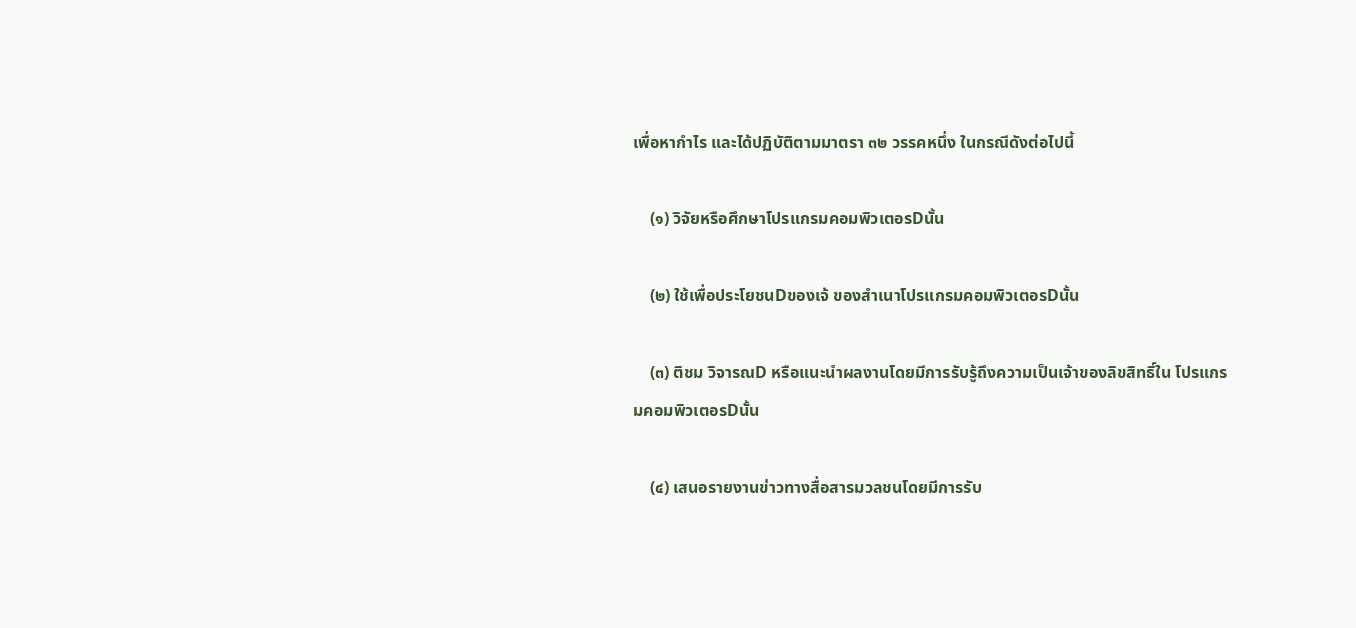เพื่อหากำไร และได้ปฏิบัติตามมาตรา ๓๒ วรรคหนึ่ง ในกรณีดังต่อไปนี้

    (๑) วิจัยหรือศึกษาโปรแกรมคอมพิวเตอรDนั้น

    (๒) ใช้เพื่อประโยชนDของเจ้ ของสำเนาโปรแกรมคอมพิวเตอรDนั้น

    (๓) ติชม วิจารณD หรือแนะนำผลงานโดยมีการรับรู้ถึงความเป็นเจ้าของลิขสิทธิ์ใน โปรแกรมคอมพิวเตอรDนั้น

    (๔) เสนอรายงานข่าวทางสื่อสารมวลชนโดยมีการรับ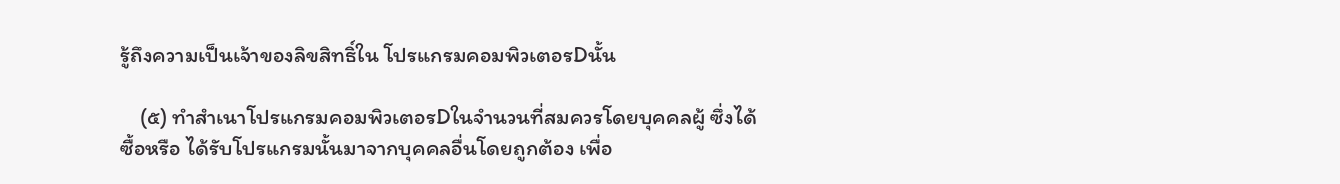รู้ถึงความเป็นเจ้าของลิขสิทธิ์ใน โปรแกรมคอมพิวเตอรDนั้น

    (๕) ทำสำเนาโปรแกรมคอมพิวเตอรDในจำนวนที่สมควรโดยบุคคลผู้ ซึ่งได้ซื้อหรือ ได้รับโปรแกรมนั้นมาจากบุคคลอื่นโดยถูกต้อง เพื่อ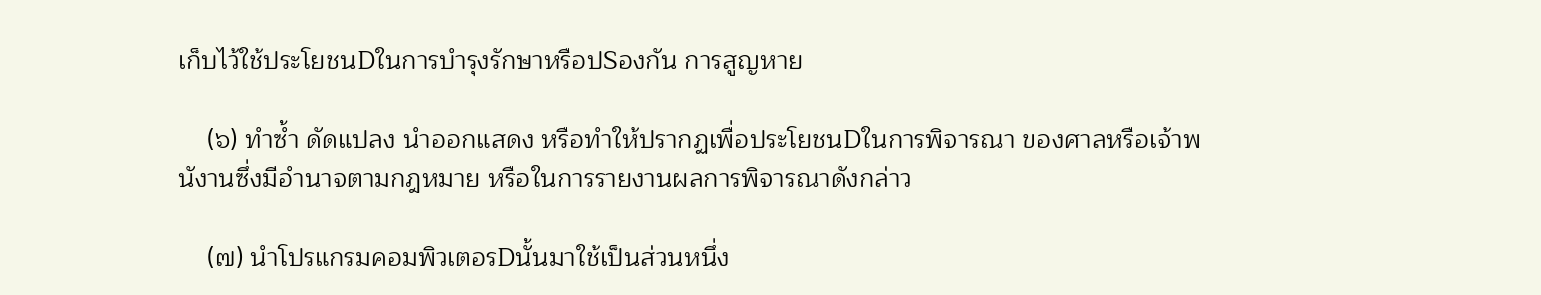เก็บไว้ใช้ประโยชนDในการบำรุงรักษาหรือปSองกัน การสูญหาย

    (๖) ทำซ้ำ ดัดแปลง นำออกแสดง หรือทำให้ปรากฏเพื่อประโยชนDในการพิจารณา ของศาลหรือเจ้าพนังานซึ่งมีอำนาจตามกฎหมาย หรือในการรายงานผลการพิจารณาดังกล่าว

    (๗) นำโปรแกรมคอมพิวเตอรDนั้นมาใช้เป็นส่วนหนึ่ง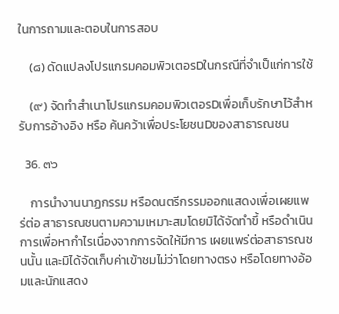ในการถามและตอบในการสอบ

    (๘) ดัดแปลงโปรแกรมคอมพิวเตอรDในกรณีที่จำเป็แก่การใช้

    (๙) จัดทำสำเนาโปรแกรมคอมพิวเตอรDเพื่อเก็บรักษาไว้สำหรับการอ้างอิง หรือ ค้นคว้าเพื่อประโยชนDของสาธารณชน

  36. ๓๖

    การนำงานนาฏกรรม หรือดนตรีกรรมออกแสดงเพื่อเผยแพร่ต่อ สาธารณชนตามความเหมาะสมโดยมิได้จัดทำขึ้ หรือดำเนินการเพื่อหากำไรเนื่องจากการจัดให้มีการ เผยแพร่ต่อสาธารณชนนั้น และมิได้จัดเก็บค่าเข้าชมไม่ว่าโดยทางตรง หรือโดยทางอ้อมและนักแสดง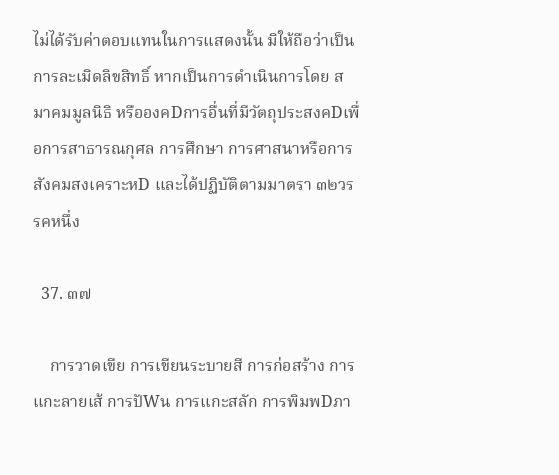ไม่ได้รับค่าตอบแทนในการแสดงนั้น มิให้ถือว่าเป็นการละเมิดลิขสิทธิ์ หากเป็นการดำเนินการโดย สมาคมมูลนิธิ หรือองคDการอื่นที่มีวัตถุประสงคDเพื่อการสาธารณกุศล การศึกษา การศาสนาหรือการ สังคมสงเคราะหD และได้ปฏิบัติตามมาตรา ๓๒วรรคหนึ่ง

  37. ๓๗

    การวาดเขีย การเขียนระบายสี การก่อสร้าง การแกะลายเส้ การปัWน การแกะสลัก การพิมพDภา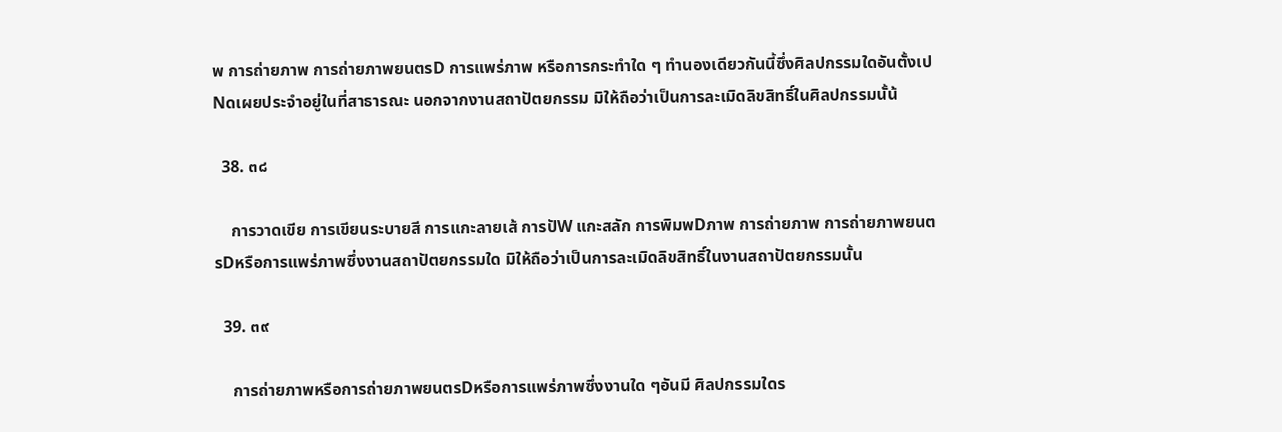พ การถ่ายภาพ การถ่ายภาพยนตรD การแพร่ภาพ หรือการกระทำใด ๆ ทำนองเดียวกันนี้ซึ่งศิลปกรรมใดอันตั้งเปNดเผยประจำอยู่ในที่สาธารณะ นอกจากงานสถาปัตยกรรม มิให้ถือว่าเป็นการละเมิดลิขสิทธิ์ในศิลปกรรมนั้น้

  38. ๓๘

    การวาดเขีย การเขียนระบายสี การแกะลายเส้ การปัW แกะสลัก การพิมพDภาพ การถ่ายภาพ การถ่ายภาพยนตรDหรือการแพร่ภาพซึ่งงานสถาปัตยกรรมใด มิให้ถือว่าเป็นการละเมิดลิขสิทธิ์ในงานสถาปัตยกรรมนั้น

  39. ๓๙

    การถ่ายภาพหรือการถ่ายภาพยนตรDหรือการแพร่ภาพซึ่งงานใด ๆอันมี ศิลปกรรมใดร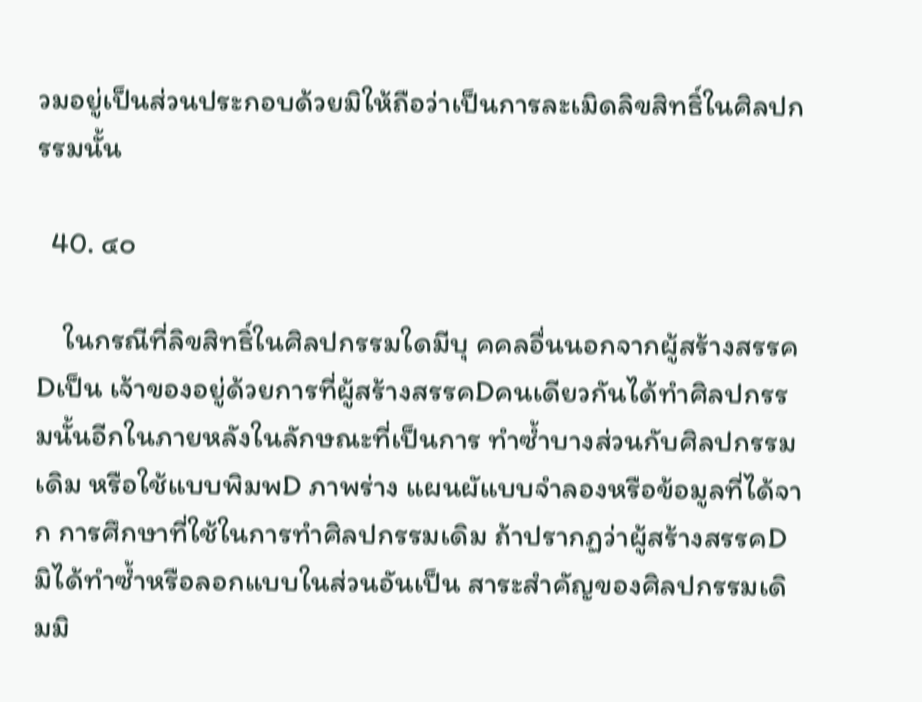วมอยู่เป็นส่วนประกอบด้วยมิให้ถือว่าเป็นการละเมิดลิขสิทธิ์ในศิลปกรรมนั้น

  40. ๔๐

    ในกรณีที่ลิขสิทธิ์ในศิลปกรรมใดมีบุ คคลอื่นนอกจากผู้สร้างสรรคDเป็น เจ้าของอยู่ด้วยการที่ผู้สร้างสรรคDคนเดียวกันได้ทำศิลปกรรมนั้นอีกในภายหลังในลักษณะที่เป็นการ ทำซ้ำบางส่วนกับศิลปกรรมเดิม หรือใช้แบบพิมพD ภาพร่าง แผนผัแบบจำลองหรือข้อมูลที่ได้จาก การศึกษาที่ใช้ในการทำศิลปกรรมเดิม ถ้าปรากฏว่าผู้สร้างสรรคDมิได้ทำซ้ำหรือลอกแบบในส่วนอันเป็น สาระสำคัญของศิลปกรรมเดิมมิ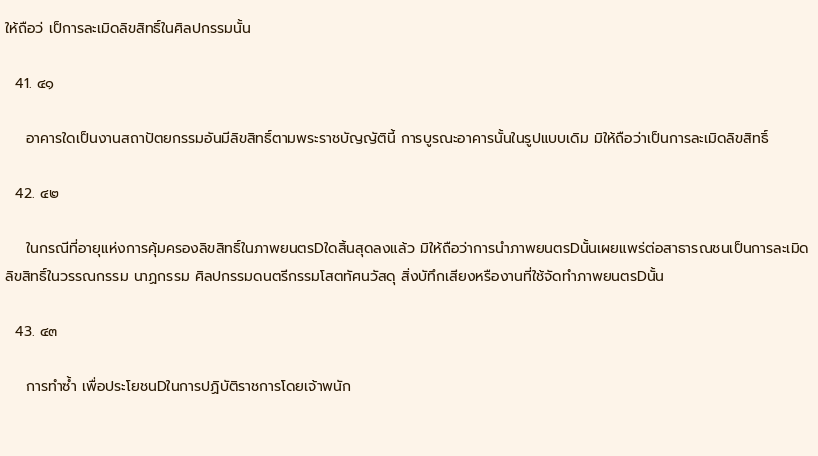ให้ถือว่ เป็การละเมิดลิขสิทธิ์ในศิลปกรรมนั้น

  41. ๔๑

    อาคารใดเป็นงานสถาปัตยกรรมอันมีลิขสิทธิ์ตามพระราชบัญญัตินี้ การบูรณะอาคารนั้นในรูปแบบเดิม มิให้ถือว่าเป็นการละเมิดลิขสิทธิ์

  42. ๔๒

    ในกรณีที่อายุแห่งการคุ้มครองลิขสิทธิ์ในภาพยนตรDใดสิ้นสุดลงแล้ว มิให้ถือว่าการนำภาพยนตรDนั้นเผยแพร่ต่อสาธารณชนเป็นการละเมิดลิขสิทธิ์ในวรรณกรรม นาฏกรรม ศิลปกรรมดนตรีกรรมโสตทัศนวัสดุ สิ่งบัทึกเสียงหรืองานที่ใช้จัดทำภาพยนตรDนั้น

  43. ๔๓

    การทำซ้ำ เพื่อประโยชนDในการปฏิบัติราชการโดยเจ้าพนัก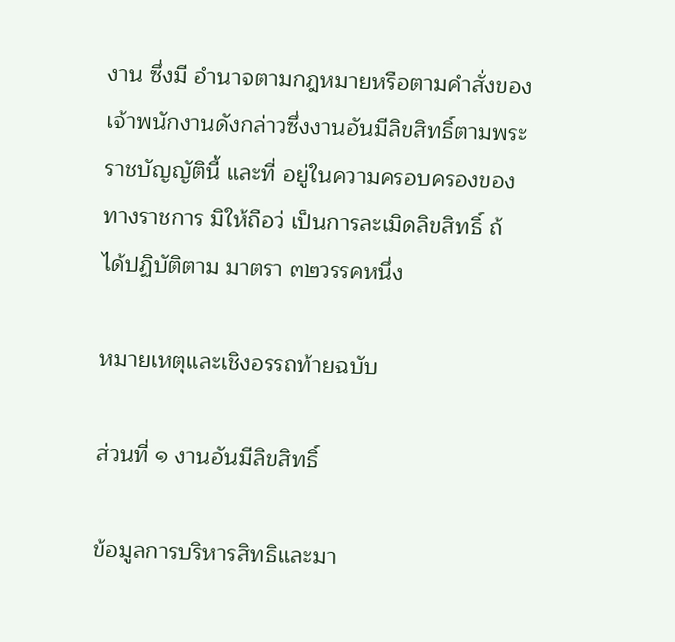งาน ซึ่งมี อำนาจตามกฎหมายหรือตามคำสั่งของเจ้าพนักงานดังกล่าวซึ่งงานอันมีลิขสิทธิ์ตามพระราชบัญญัตินี้ และที่ อยู่ในความครอบครองของทางราชการ มิให้ถือว่ เป็นการละเมิดลิขสิทธิ์ ถ้ ได้ปฏิบัติตาม มาตรา ๓๒วรรคหนึ่ง

หมายเหตุและเชิงอรรถท้ายฉบับ

ส่วนที่ ๑ งานอันมีลิขสิทธิ์

ข้อมูลการบริหารสิทธิและมา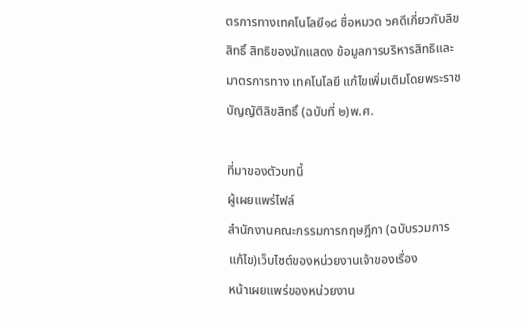ตรการทางเทคโนโลยี๑๘ ชื่อหมวด ๖คดีเกี่ยวกับลิขสิทธิ์ สิทธิของนักแสดง ข้อมูลการบริหารสิทธิและมาตรการทาง เทคโนโลยี แก้ไขเพิ่มเติมโดยพระราชบัญญัติลิขสิทธิ์ (ฉบับที่ ๒)พ.ศ.

ที่มาของตัวบทนี้
ผู้เผยแพร่ไฟล์
สำนักงานคณะกรรมการกฤษฎีกา (ฉบับรวมการแก้ไข)เว็บไซต์ของหน่วยงานเจ้าของเรื่อง
หน้าเผยแพร่ของหน่วยงาน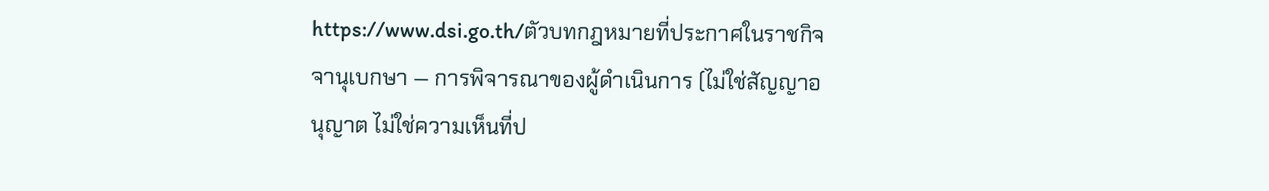https://www.dsi.go.th/ตัวบทกฎหมายที่ประกาศในราชกิจจานุเบกษา — การพิจารณาของผู้ดำเนินการ (ไม่ใช่สัญญาอนุญาต ไม่ใช่ความเห็นที่ป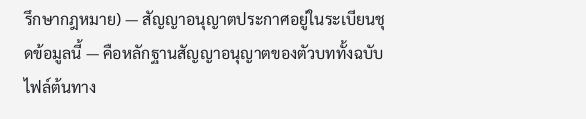รึกษากฎหมาย) — สัญญาอนุญาตประกาศอยู่ในระเบียนชุดข้อมูลนี้ — คือหลักฐานสัญญาอนุญาตของตัวบททั้งฉบับ
ไฟล์ต้นทาง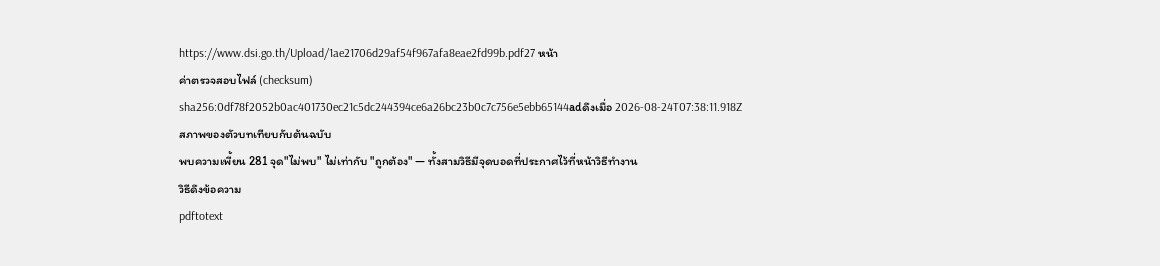https://www.dsi.go.th/Upload/1ae21706d29af54f967afa8eae2fd99b.pdf27 หน้า
ค่าตรวจสอบไฟล์ (checksum)
sha256:0df78f2052b0ac401730ec21c5dc244394ce6a26bc23b0c7c756e5ebb65144adดึงเมื่อ 2026-08-24T07:38:11.918Z
สภาพของตัวบทเทียบกับต้นฉบับ
พบความเพี้ยน 281 จุด"ไม่พบ" ไม่เท่ากับ "ถูกต้อง" — ทั้งสามวิธีมีจุดบอดที่ประกาศไว้ที่หน้าวิธีทำงาน
วิธีดึงข้อความ
pdftotext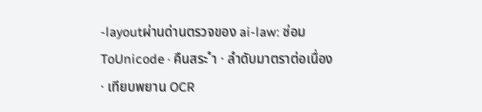-layoutผ่านด่านตรวจของ ai-law: ซ่อม ToUnicode · คืนสระ ำ · ลำดับมาตราต่อเนื่อง · เทียบพยาน OCR